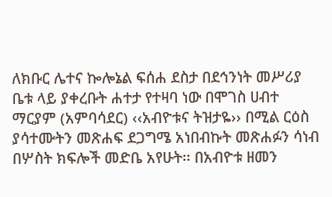ለክቡር ሌተና ኰሎኔል ፍሰሐ ደስታ በደኅንነት መሥሪያ ቤቱ ላይ ያቀረቡት ሐተታ የተዛባ ነው በሞገስ ሀብተ ማርያም (አምባሳደር) ‹‹አብዮቱና ትዝታዬ›› በሚል ርዕስ ያሳተሙትን መጽሐፍ ደጋግሜ አነበብኩት መጽሐፉን ሳነብ በሦስት ክፍሎች መድቤ አየሁት፡፡ በአብዮቱ ዘመን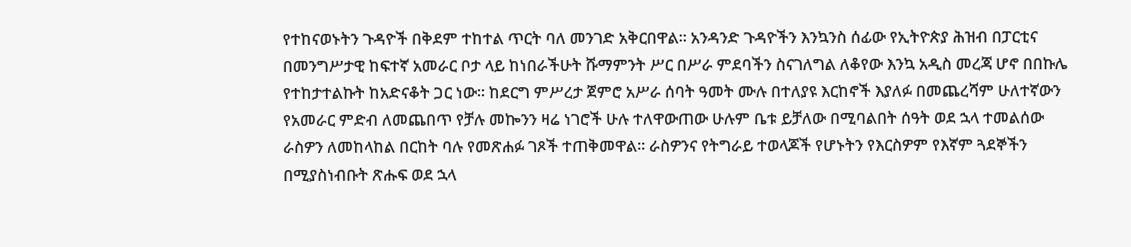የተከናወኑትን ጉዳዮች በቅደም ተከተል ጥርት ባለ መንገድ አቅርበዋል፡፡ አንዳንድ ጉዳዮችን እንኳንስ ሰፊው የኢትዮጵያ ሕዝብ በፓርቲና በመንግሥታዊ ከፍተኛ አመራር ቦታ ላይ ከነበራችሁት ሹማምንት ሥር በሥራ ምደባችን ስናገለግል ለቆየው እንኳ አዲስ መረጃ ሆኖ በበኩሌ የተከታተልኩት ከአድናቆት ጋር ነው፡፡ ከደርግ ምሥረታ ጀምሮ አሥራ ሰባት ዓመት ሙሉ በተለያዩ እርከኖች እያለፉ በመጨረሻም ሁለተኛውን የአመራር ምድብ ለመጨበጥ የቻሉ መኰንን ዛሬ ነገሮች ሁሉ ተለዋውጠው ሁሉም ቤቱ ይቻለው በሚባልበት ሰዓት ወደ ኋላ ተመልሰው ራስዎን ለመከላከል በርከት ባሉ የመጽሐፉ ገጾች ተጠቅመዋል፡፡ ራስዎንና የትግራይ ተወላጆች የሆኑትን የእርስዎም የእኛም ጓደኞችን በሚያስነብቡት ጽሑፍ ወደ ኋላ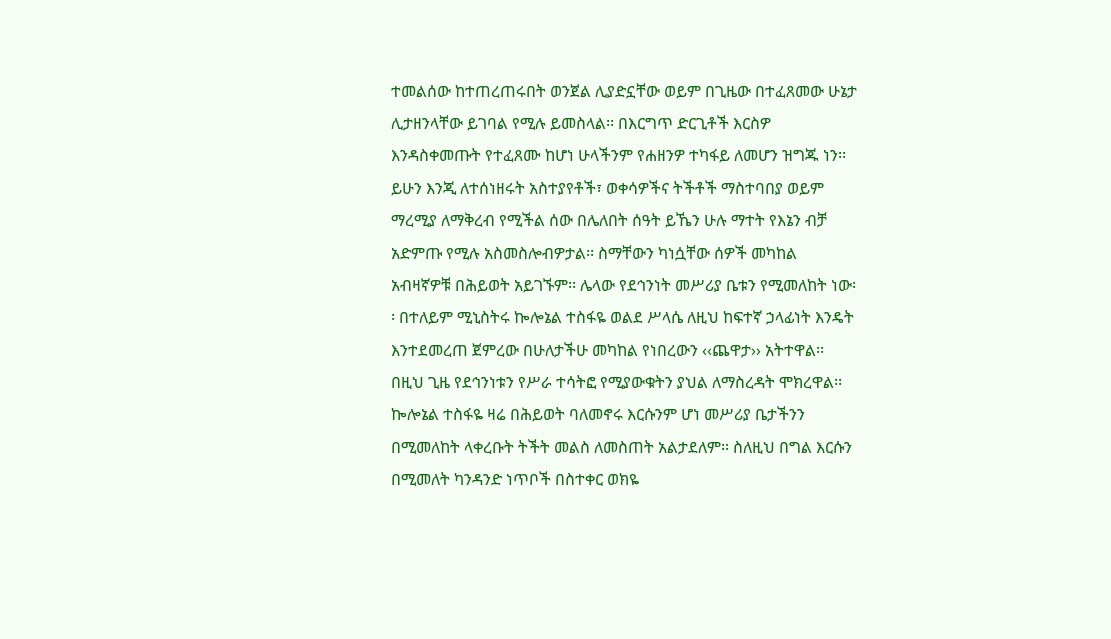ተመልሰው ከተጠረጠሩበት ወንጀል ሊያድኗቸው ወይም በጊዜው በተፈጸመው ሁኔታ ሊታዘንላቸው ይገባል የሚሉ ይመስላል፡፡ በእርግጥ ድርጊቶች እርስዎ እንዳስቀመጡት የተፈጸሙ ከሆነ ሁላችንም የሐዘንዎ ተካፋይ ለመሆን ዝግጁ ነን፡፡ ይሁን እንጂ ለተሰነዘሩት አስተያየቶች፣ ወቀሳዎችና ትችቶች ማስተባበያ ወይም ማረሚያ ለማቅረብ የሚችል ሰው በሌለበት ሰዓት ይኼን ሁሉ ማተት የእኔን ብቻ አድምጡ የሚሉ አስመስሎብዎታል፡፡ ስማቸውን ካነሷቸው ሰዎች መካከል አብዛኛዎቹ በሕይወት አይገኙም፡፡ ሌላው የደኅንነት መሥሪያ ቤቱን የሚመለከት ነው፡፡ በተለይም ሚኒስትሩ ኰሎኔል ተስፋዬ ወልደ ሥላሴ ለዚህ ከፍተኛ ኃላፊነት እንዴት እንተደመረጠ ጀምረው በሁለታችሁ መካከል የነበረውን ‹‹ጨዋታ›› አትተዋል፡፡ በዚህ ጊዜ የደኅንነቱን የሥራ ተሳትፎ የሚያውቁትን ያህል ለማስረዳት ሞክረዋል፡፡ ኰሎኔል ተስፋዬ ዛሬ በሕይወት ባለመኖሩ እርሱንም ሆነ መሥሪያ ቤታችንን በሚመለከት ላቀረቡት ትችት መልስ ለመስጠት አልታደለም፡፡ ስለዚህ በግል እርሱን በሚመለት ካንዳንድ ነጥቦች በስተቀር ወክዬ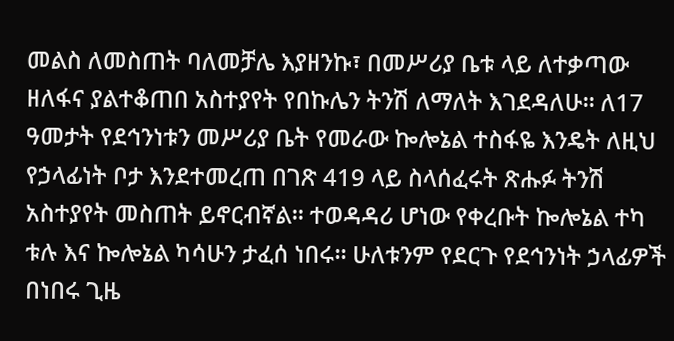መልስ ለመስጠት ባለመቻሌ እያዘንኩ፣ በመሥሪያ ቤቱ ላይ ለተቃጣው ዘለፋና ያልተቆጠበ አስተያየት የበኩሌን ትንሽ ለማለት እገደዳለሁ፡፡ ለ17 ዓመታት የደኅንነቱን መሥሪያ ቤት የመራው ኰሎኔል ተስፋዬ እንዴት ለዚህ የኃላፊነት ቦታ እንደተመረጠ በገጽ 419 ላይ ስላሰፈሩት ጽሑፉ ትንሽ አስተያየት መስጠት ይኖርብኛል፡፡ ተወዳዳሪ ሆነው የቀረቡት ኰሎኔል ተካ ቱሉ እና ኰሎኔል ካሳሁን ታፈሰ ነበሩ፡፡ ሁለቱንም የደርጉ የደኅንነት ኃላፊዎች በነበሩ ጊዜ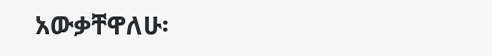አውቃቸዋለሁ፡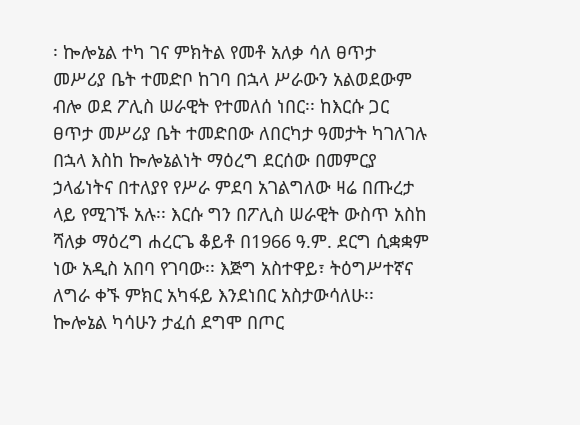፡ ኰሎኔል ተካ ገና ምክትል የመቶ አለቃ ሳለ ፀጥታ መሥሪያ ቤት ተመድቦ ከገባ በኋላ ሥራውን አልወደውም ብሎ ወደ ፖሊስ ሠራዊት የተመለሰ ነበር፡፡ ከእርሱ ጋር ፀጥታ መሥሪያ ቤት ተመድበው ለበርካታ ዓመታት ካገለገሉ በኋላ እስከ ኰሎኔልነት ማዕረግ ደርሰው በመምርያ ኃላፊነትና በተለያየ የሥራ ምደባ አገልግለው ዛሬ በጡረታ ላይ የሚገኙ አሉ፡፡ እርሱ ግን በፖሊስ ሠራዊት ውስጥ አስከ ሻለቃ ማዕረግ ሐረርጌ ቆይቶ በ1966 ዓ.ም. ደርግ ሲቋቋም ነው አዲስ አበባ የገባው፡፡ እጅግ አስተዋይ፣ ትዕግሥተኛና ለግራ ቀኙ ምክር አካፋይ እንደነበር አስታውሳለሁ፡፡ ኰሎኔል ካሳሁን ታፈሰ ደግሞ በጦር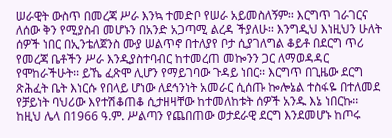ሠራዊት ውስጥ በመረጃ ሥራ እንኳ ተመድቦ የሠራ አይመስለኝም፡፡ እርግጥ ገራገርና ለሰው ቅን የሚያስብ መሆኑን በአንድ አጋጣሚ ልረዳ ችያለሁ፡፡ እንግዲህ እነዚህን ሁለት ሰዎች ነበር በኢንቴለጀንስ ሙያ ሠልጥኖ በተለያየ ቦታ ሲያገለግል ቆይቶ በደርግ ጥሪ የመረጃ ቤቶችን ሥራ እንዲያስተባብር ከተመረጠ መኰንን ጋር ለማወዳዳር የሞከራችሁት፡፡ ይኼ ፈጽሞ ሊሆን የማይገባው ጉዳይ ነበር፡፡ እርግጥ በጊዜው ደርግ ጽሕፈት ቤት እነርሱ የበላይ ሆነው ለደኅንነት አመራር ሲሰጡ ኰሎኔል ተስፋዬ በተለመደ የቻይነት ባህሪው እየተሽቆጠቆ ሲታዘዛቸው ከተመለከቱት ሰዎች አንዱ እኔ ነበርኩ፡፡ ከዚህ ሌላ በ1966 ዓ.ም. ሥልጣን የጨበጠው ወታደራዊ ደርግ እንደመሆኑ ከጦሩ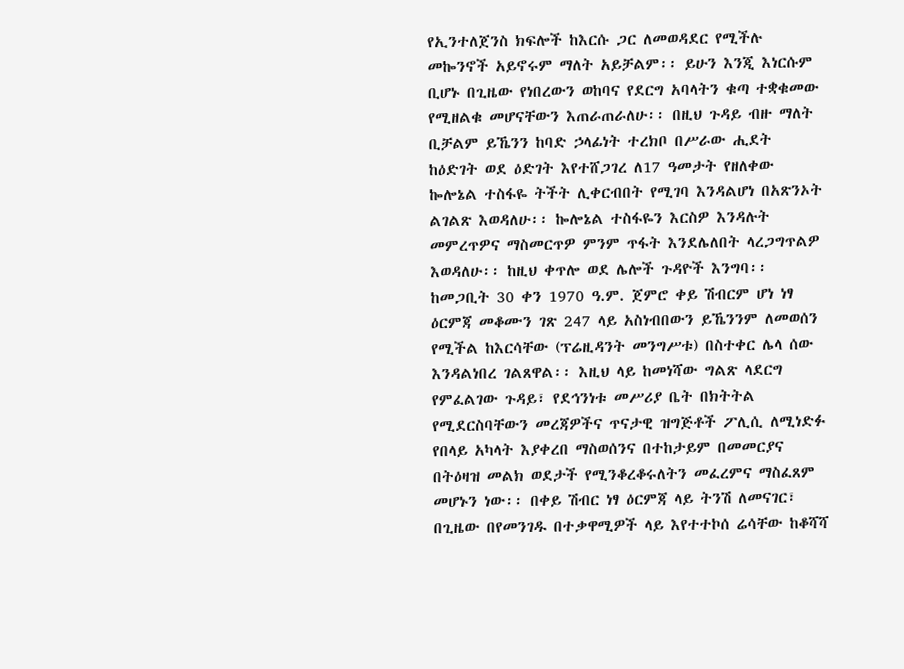የኢንተለጀንስ ክፍሎች ከእርሱ ጋር ለመወዳደር የሚችሉ መኰንኖች አይኖሩም ማለት አይቻልም፡፡ ይሁን እንጂ እነርሱም ቢሆኑ በጊዜው የነበረውን ወከባና የደርግ አባላትን ቁጣ ተቋቁመው የሚዘልቁ መሆናቸውን እጠራጠራለሁ፡፡ በዚህ ጉዳይ ብዙ ማለት ቢቻልም ይኼንን ከባድ ኃላፊነት ተረክቦ በሥራው ሒደት ከዕድገት ወደ ዕድገት እየተሸጋገረ ለ17 ዓመታት የዘለቀው ኰሎኔል ተስፋዬ ትችት ሊቀርብበት የሚገባ እንዳልሆነ በአጽንኦት ልገልጽ እወዳለሁ፡፡ ኰሎኔል ተስፋዬን እርስዎ እንዳሉት መምረጥዎና ማስመርጥዎ ምንም ጥፋት እንደሌለበት ላረጋግጥልዎ እወዳለሁ፡፡ ከዚህ ቀጥሎ ወደ ሌሎች ጉዳዮች እንግባ፡፡ ከመጋቢት 30 ቀን 1970 ዓ.ም. ጀምሮ ቀይ ሽብርም ሆነ ነፃ ዕርምጃ መቆሙን ገጽ 247 ላይ አስነብበውን ይኼንንም ለመወሰን የሚችል ከእርሳቸው (ፕሬዚዳንት መንግሥቱ) በስተቀር ሌላ ሰው እንዳልነበረ ገልጸዋል፡፡ እዚህ ላይ ከመነሻው ግልጽ ላደርግ የምፈልገው ጉዳይ፣ የደኅንነቱ መሥሪያ ቤት በክትትል የሚደርስባቸውን መረጃዎችና ጥናታዊ ዝግጅቶች ፖሊሲ ለሚነድፉ የበላይ አካላት እያቀረበ ማስወሰንና በተከታይም በመመርያና በትዕዛዝ መልክ ወደታች የሚንቆረቆሩለትን መፈረምና ማስፈጸም መሆኑን ነው፡፡ በቀይ ሽብር ነፃ ዕርምጃ ላይ ትንሽ ለመናገር፣ በጊዜው በየመንገዱ በተቃዋሚዎች ላይ እየተተኮሰ ሬሳቸው ከቆሻሻ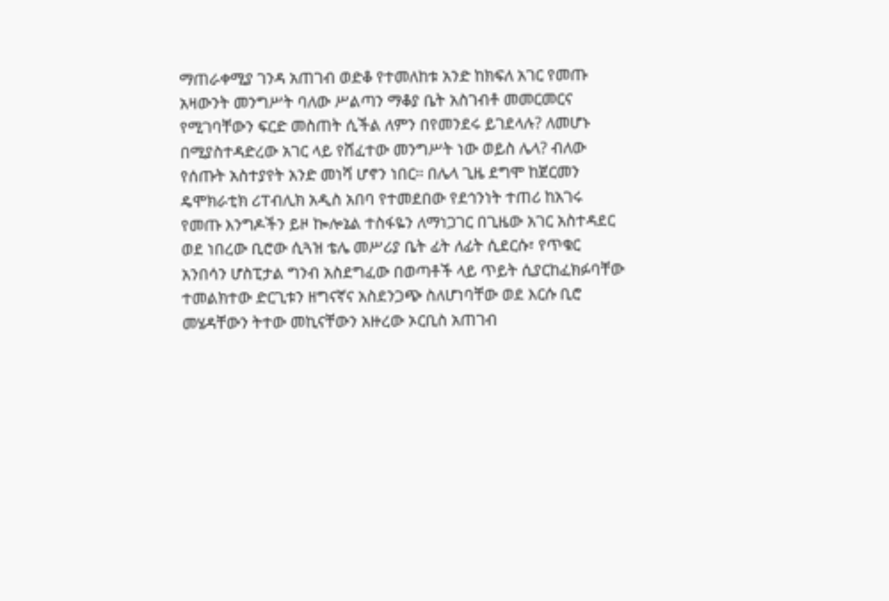ማጠራቀሚያ ገንዳ አጠገብ ወድቆ የተመለከቱ አንድ ከክፍለ አገር የመጡ አዛውንት መንግሥት ባለው ሥልጣን ማቆያ ቤት አስገብቶ መመርመርና የሚገባቸውን ፍርድ መስጠት ሲችል ለምን በየመንደሩ ይገደላሉ? ለመሆኑ በሚያስተዳድረው አገር ላይ የሸፈተው መንግሥት ነው ወይስ ሌላ? ብለው የሰጡት አስተያየት አንድ መነሻ ሆኖን ነበር፡፡ በሌላ ጊዜ ደግሞ ከጀርመን ዴሞክራቲክ ሪፐብሊክ አዲስ አበባ የተመደበው የደኅንነት ተጠሪ ከአገሩ የመጡ እንግዶችን ይዞ ኰሎኔል ተስፋዬን ለማነጋገር በጊዜው አገር አስተዳደር ወደ ነበረው ቢሮው ሲጓዝ ቴሌ መሥሪያ ቤት ፊት ለፊት ሲደርሱ፣ የጥቁር አንበሳን ሆስፒታል ግንብ አስደግፈው በወጣቶች ላይ ጥይት ሲያርከፈክፉባቸው ተመልክተው ድርጊቱን ዘግናኛና አስደንጋጭ ስለሆነባቸው ወደ እርሱ ቢሮ መሄዳቸውን ትተው መኪናቸውን አዙረው ኦርቢስ አጠገብ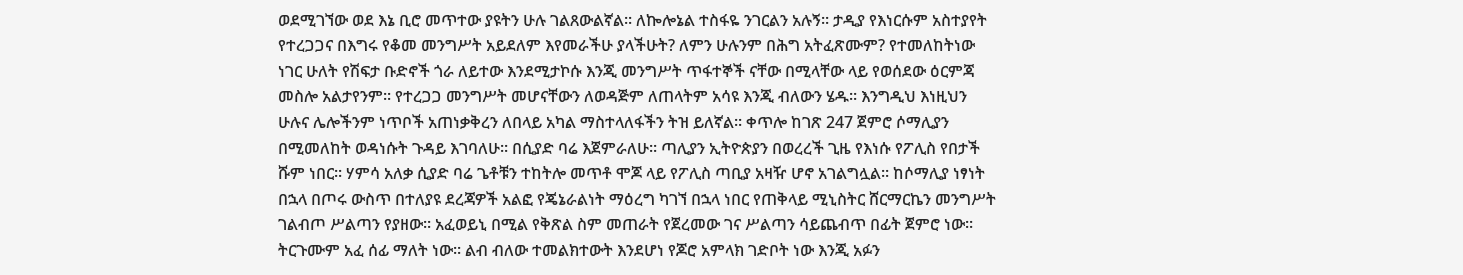ወደሚገኘው ወደ እኔ ቢሮ መጥተው ያዩትን ሁሉ ገልጸውልኛል፡፡ ለኰሎኔል ተስፋዬ ንገርልን አሉኝ፡፡ ታዲያ የእነርሱም አስተያየት የተረጋጋና በእግሩ የቆመ መንግሥት አይደለም እየመራችሁ ያላችሁት? ለምን ሁሉንም በሕግ አትፈጽሙም? የተመለከትነው ነገር ሁለት የሽፍታ ቡድኖች ጎራ ለይተው እንደሚታኮሱ እንጂ መንግሥት ጥፋተኞች ናቸው በሚላቸው ላይ የወሰደው ዕርምጃ መስሎ አልታየንም፡፡ የተረጋጋ መንግሥት መሆናቸውን ለወዳጅም ለጠላትም አሳዩ እንጂ ብለውን ሄዱ፡፡ እንግዲህ እነዚህን ሁሉና ሌሎችንም ነጥቦች አጠነቃቅረን ለበላይ አካል ማስተላለፋችን ትዝ ይለኛል፡፡ ቀጥሎ ከገጽ 247 ጀምሮ ሶማሊያን በሚመለከት ወዳነሱት ጉዳይ እገባለሁ፡፡ በሲያድ ባሬ እጀምራለሁ፡፡ ጣሊያን ኢትዮጵያን በወረረች ጊዜ የእነሱ የፖሊስ የበታች ሹም ነበር፡፡ ሃምሳ አለቃ ሲያድ ባሬ ጌቶቹን ተከትሎ መጥቶ ሞጆ ላይ የፖሊስ ጣቢያ አዛዥ ሆኖ አገልግሏል፡፡ ከሶማሊያ ነፃነት በኋላ በጦሩ ውስጥ በተለያዩ ደረጃዎች አልፎ የጄኔራልነት ማዕረግ ካገኘ በኋላ ነበር የጠቅላይ ሚኒስትር ሸርማርኬን መንግሥት ገልብጦ ሥልጣን የያዘው፡፡ አፈወይኒ በሚል የቅጽል ስም መጠራት የጀረመው ገና ሥልጣን ሳይጨብጥ በፊት ጀምሮ ነው፡፡ ትርጉሙም አፈ ሰፊ ማለት ነው፡፡ ልብ ብለው ተመልክተውት እንደሆነ የጆሮ አምላክ ገድቦት ነው እንጂ አፉን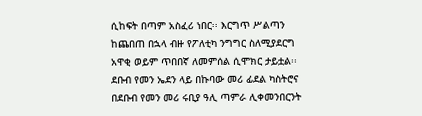ሲከፍት በጣም አስፈሪ ነበር፡፡ እርግጥ ሥልጣን ከጨበጠ በኋላ ብዙ የፖለቲካ ንግግር ስለሚያደርግ አዋቂ ወይም ጥበበኛ ለመምሰል ሲሞክር ታይቷል፡፡ ደቡብ የመን ኤደን ላይ በኩባው መሪ ፊደል ካስትሮና በደቡብ የመን መሪ ሩቢያ ዓሊ ጣምራ ሊቀመንበርንት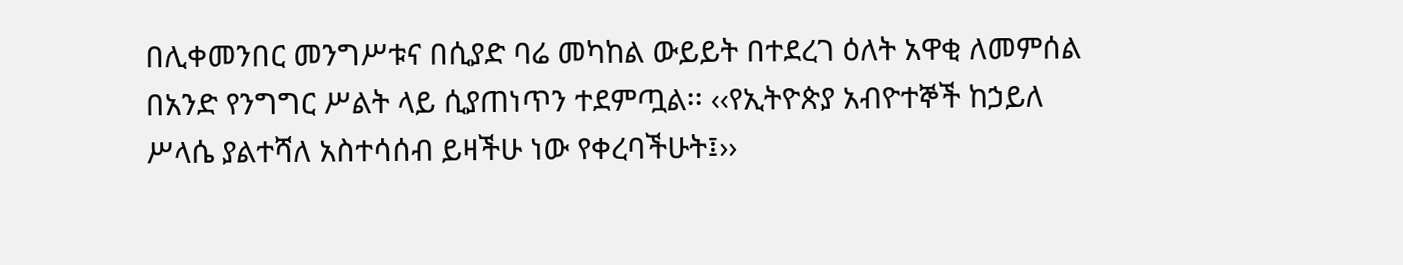በሊቀመንበር መንግሥቱና በሲያድ ባሬ መካከል ውይይት በተደረገ ዕለት አዋቂ ለመምሰል በአንድ የንግግር ሥልት ላይ ሲያጠነጥን ተደምጧል፡፡ ‹‹የኢትዮጵያ አብዮተኞች ከኃይለ ሥላሴ ያልተሻለ አስተሳሰብ ይዛችሁ ነው የቀረባችሁት፤››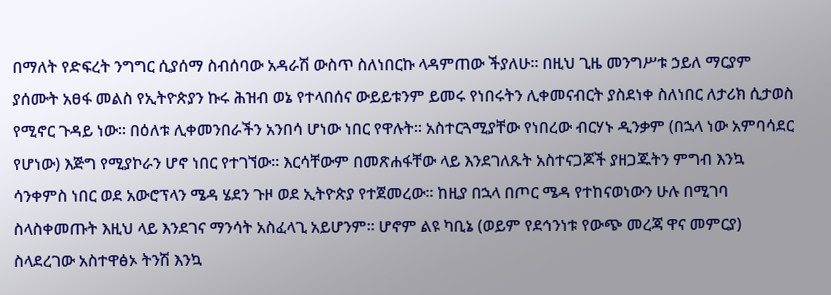በማለት የድፍረት ንግግር ሲያሰማ ስብሰባው አዳራሽ ውስጥ ስለነበርኩ ላዳምጠው ችያለሁ፡፡ በዚህ ጊዜ መንግሥቱ ኃይለ ማርያም ያሰሙት አፀፋ መልስ የኢትዮጵያን ኩሩ ሕዝብ ወኔ የተላበሰና ውይይቱንም ይመሩ የነበሩትን ሊቀመናብርት ያስደነቀ ስለነበር ለታሪክ ሲታወስ የሚኖር ጉዳይ ነው፡፡ በዕለቱ ሊቀመንበራችን አንበሳ ሆነው ነበር የዋሉት፡፡ አስተርጓሚያቸው የነበረው ብርሃኑ ዲንቃም (በኋላ ነው አምባሳደር የሆነው) እጅግ የሚያኮራን ሆኖ ነበር የተገኘው፡፡ እርሳቸውም በመጽሐፋቸው ላይ እንደገለጹት አስተናጋጆች ያዘጋጁትን ምግብ እንኳ ሳንቀምስ ነበር ወደ አውሮፕላን ሜዳ ሄደን ጉዞ ወደ ኢትዮጵያ የተጀመረው፡፡ ከዚያ በኋላ በጦር ሜዳ የተከናወነውን ሁሉ በሚገባ ስላስቀመጡት እዚህ ላይ እንደገና ማንሳት አስፈላጊ አይሆንም፡፡ ሆኖም ልዩ ካቢኔ (ወይም የደኅንነቱ የውጭ መረጃ ዋና መምርያ) ስላደረገው አስተዋፅኦ ትንሽ እንኳ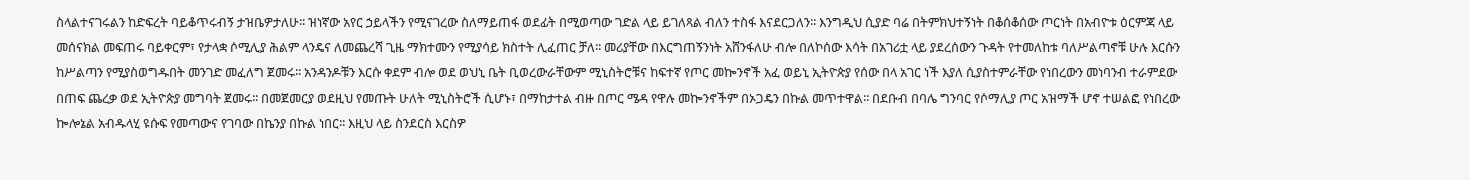ስላልተናገሩልን ከድፍረት ባይቆጥሩብኝ ታዝቤዎታለሁ፡፡ ዝነኛው አየር ኃይላችን የሚናገረው ስለማይጠፋ ወደፊት በሚወጣው ገድል ላይ ይገለጻል ብለን ተስፋ እናደርጋለን፡፡ እንግዲህ ሲያድ ባሬ በትምክህተኝነት በቆሰቆሰው ጦርነት በአብዮቱ ዕርምጃ ላይ መሰናክል መፍጠሩ ባይቀርም፣ የታላቋ ሶሚሊያ ሕልም ላንዴና ለመጨረሻ ጊዜ ማክተሙን የሚያሳይ ክስተት ሊፈጠር ቻለ፡፡ መሪያቸው በእርግጠኝንነት አሸንፋለሁ ብሎ በለኮሰው እሳት በአገሪቷ ላይ ያደረሰውን ጉዳት የተመለከቱ ባለሥልጣኖቹ ሁሉ እርሱን ከሥልጣን የሚያስወግዱበት መንገድ መፈለግ ጀመሩ፡፡ አንዳንዶቹን እርሱ ቀደም ብሎ ወደ ወህኒ ቤት ቢወረውራቸውም ሚኒስትሮቹና ከፍተኛ የጦር መኰንኖች አፈ ወይኒ ኢትዮጵያ የሰው በላ አገር ነች እያለ ሲያስተምራቸው የነበረውን መነባንብ ተራምደው በጠፍ ጨረቃ ወደ ኢትዮጵያ መግባት ጀመሩ፡፡ በመጀመርያ ወደዚህ የመጡት ሁለት ሚኒስትሮች ሲሆኑ፣ በማከታተል ብዙ በጦር ሜዳ የዋሉ መኰንኖችም በኦጋዴን በኩል መጥተዋል፡፡ በደቡብ በባሌ ግንባር የሶማሊያ ጦር አዝማች ሆኖ ተሠልፎ የነበረው ኰሎኔል አብዱላሂ ዩሱፍ የመጣውና የገባው በኬንያ በኩል ነበር፡፡ እዚህ ላይ ስንደርስ እርስዎ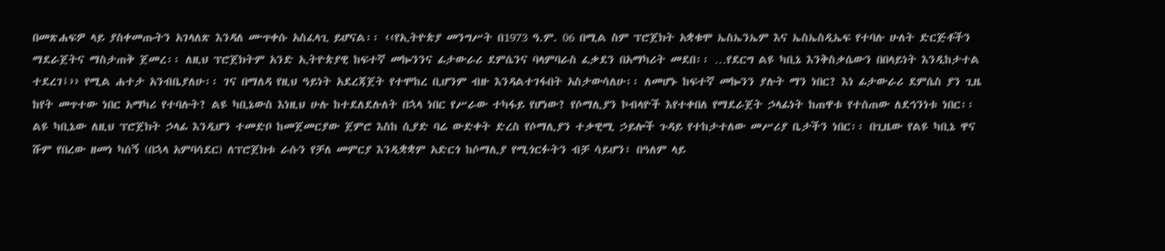በመጽሐፍዎ ላይ ያስቀመጡትን አገላለጽ እንዳለ ሙጥቀሱ አስፈላጊ ይሆናል፡፡ ‹‹የኢትዮጵያ መንግሥት በ1973 ዓ.ም. 06 በሚል ስም ፕሮጀክት አቋቁሞ ኤስኤንኤም እና ኤስኤስዲኤፍ የተባሉ ሁለት ድርጅቶችን ማደራጀትና ማስታጠቅ ጀመረ፡፡ ለዚህ ፕሮጀክትም አንድ ኢትዮጵያዊ ከፍተኛ መኰንንና ፊታውራሪ ደምሴንና ባላምባራስ ፈቃደን በአማካሪት መደበ፡፡ …የደርግ ልዩ ካቢኔ እንቅስቃሴውን በበላይነት እንዲከታተል ተደረገ፤›› የሚል ሐተታ አንብቤያለሁ፡፡ ገና በማለዳ የዚህ ዓይነት አደረጃጀት የተሞከረ ቢሆንም ብዙ እንዳልተገፋበት አስታውሳለሁ፡፡ ለመሆኑ ከፍተኛ መኰንን ያሉት ማን ነበር? እነ ፊታውራሪ ደምሴስ ያን ጊዜ ከየት መጥተው ነበር አማካሪ የተባሉት? ልዩ ካቢኔውስ እነዚህ ሁሉ ከተደለደሉለት በኋላ ነበር የሥራው ተካፋይ የሆነው? የሶማሊያን ኮብላዮች እየተቀበለ የማደራጀት ኃላፊነት ከጠዋቱ የተሰጠው ለደኅንነቱ ነበር፡፡ ልዩ ካቢኔው ለዚህ ፕሮጀክት ኃላፊ እንዲሆን ተመድቦ ከመጀመርያው ጀምሮ እስከ ሲያድ ባሬ ውድቀት ድረስ የሶማሊያን ተቃዊሚ ኃይሎች ጉዳይ የተከታተለው መሥሪያ ቤታችን ነበር፡፡ በጊዜው የልዩ ካቢኔ ዋና ሹም የበረው ዘመነ ካሰኝ (በኋላ አምባሳደር) ለፕሮጀክቱ ራሱን የቻለ መምርያ እንዲቋቋም አድርጎ ከሶማሊያ የሚጎርፉትን ብቻ ሳይሆን፣ በዓለም ላይ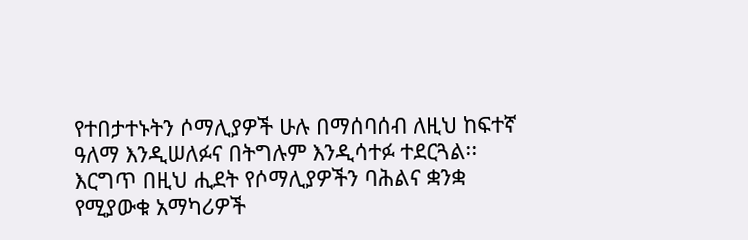የተበታተኑትን ሶማሊያዎች ሁሉ በማሰባሰብ ለዚህ ከፍተኛ ዓለማ እንዲሠለፉና በትግሉም እንዲሳተፉ ተደርጓል፡፡ እርግጥ በዚህ ሒደት የሶማሊያዎችን ባሕልና ቋንቋ የሚያውቁ አማካሪዎች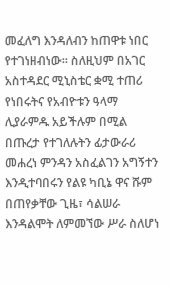መፈለግ እንዳለብን ከጠዋቱ ነበር የተገነዘብነው፡፡ ስለዚህም በአገር አስተዳደር ሚኒስቴር ቋሚ ተጠሪ የነበሩትና የአብዮቱን ዓላማ ሊያራምዱ አይችሉም በሚል በጡረታ የተገለሉትን ፊታውራሪ መሐረነ ምንዳን አስፈልገን አግኝተን እንዲተባበሩን የልዩ ካቢኔ ዋና ሹም በጠየቃቸው ጊዜ፣ ሳልሠራ እንዳልሞት ለምመኘው ሥራ ስለሆነ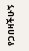የጋበዛችሁኝ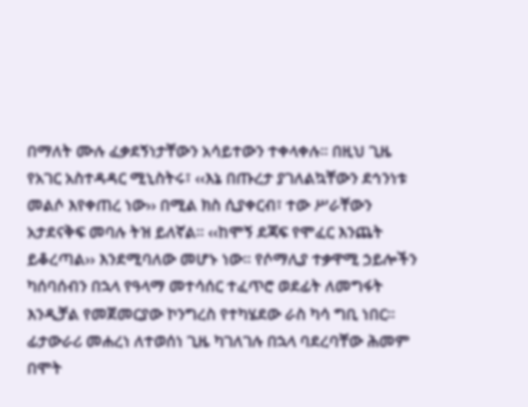በማለት ሙሉ ፈቃደኝነታቸውን አሳይተውን ተቀላቀሉ፡፡ በዚህ ጊዜ የአገር አስተዳዳር ሚኒስትሩ፣ ‹‹እኔ በጡረታ ያገለልኳቸውን ደኅንነቱ መልሶ እየቀጠረ ነው›› በሚል ክስ ሲያቀርብ፣ ተው ሥራቸውን አታደናቅፍ መባሉ ትዝ ይለኛል፡፡ ‹‹ከሞኝ ደጃፍ የሞፈር እንጨት ይቆረጣል›› እንደሚባለው መሆኑ ነው፡፡ የሶማሊያ ተቃዋሚ ኃይሎችን ካሰባሰብን በኋላ የዓላማ መተሳሰር ተፈጥሮ ወደፊት ለመግፋት እንዲቻል የመጀመርያው ኮንግረስ የተካሄደው ራስ ካሳ ግቢ ነበር፡፡ ፊታውራሪ መሐረነ ለተወሰነ ጊዜ ካገለገሉ በኋላ ባደረባቸው ሕመም በሞት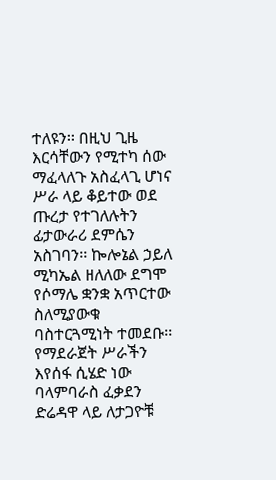ተለዩን፡፡ በዚህ ጊዜ እርሳቸውን የሚተካ ሰው ማፈላለጉ አስፈላጊ ሆነና ሥራ ላይ ቆይተው ወደ ጡረታ የተገለሉትን ፊታውራሪ ደምሴን አስገባን፡፡ ኰሎኔል ኃይለ ሚካኤል ዘለለው ደግሞ የሶማሌ ቋንቋ አጥርተው ስለሚያውቁ ባስተርጓሚነት ተመደቡ፡፡ የማደራጀት ሥራችን እየሰፋ ሲሄድ ነው ባላምባራስ ፈቃደን ድሬዳዋ ላይ ለታጋዮቹ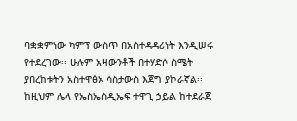ባቋቋምነው ካምፕ ውስጥ በአስተዳዳሪነት እንዲሠሩ የተደረገው፡፡ ሁሉም አዛውንቶች በተሃድሶ ስሜት ያበረከቱትን አስተዋፅኦ ሳስታውስ እጀግ ያኮራኛል፡፡ ከዚህም ሌላ የኤስኤስዲኤፍ ተዋጊ ኃይል ከተደራጀ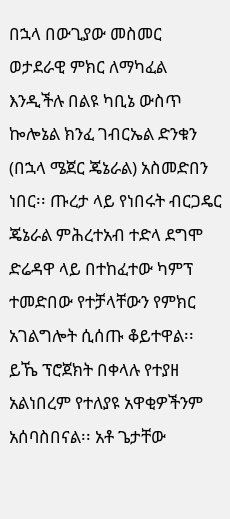በኋላ በውጊያው መስመር ወታደራዊ ምክር ለማካፈል እንዲችሉ በልዩ ካቢኔ ውስጥ ኰሎኔል ክንፈ ገብርኤል ድንቁን (በኋላ ሜጀር ጄኔራል) አስመድበን ነበር፡፡ ጡረታ ላይ የነበሩት ብርጋዴር ጄኔራል ምሕረተአብ ተድላ ደግሞ ድሬዳዋ ላይ በተከፈተው ካምፕ ተመድበው የተቻላቸውን የምክር አገልግሎት ሲሰጡ ቆይተዋል፡፡ ይኼ ፕሮጀክት በቀላሉ የተያዘ አልነበረም የተለያዩ አዋቂዎችንም አሰባስበናል፡፡ አቶ ጌታቸው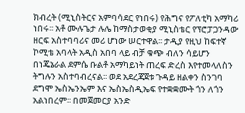ክብረት (ሚኒስትርና አምባሳደር የነበሩ) የሕግና የፖለቲካ አማካሪ ነበሩ፡፡ አቶ ሙሉጌታ ሉሌ ከማስታወቂያ ሚኒስቴር የፕሮፓጋንዳው ዘርፍ አስተባባሪና መሪ ሆነው ሠርተዋል፡፡ ታዲያ የዚህ ከፍተኛ ኮሚቴ አባላት አዲስ አበባ ላይ ብቻ ቁጭ ብለን ሳይሆን በነጄኔራል ደምሴ ቡልቶ አማካይነት ጠረፍ ድረስ እየተመላለስን ትግሉን አስተባብረናል፡፡ ወደ አደረጃጀቱ ጉዳይ ዘልቀን ስንገባ ደግሞ ኤስኤንኤም እና ኤስኤስዲኤፍ የተቋቋሙት ጎን ለጎን አልነበረም፡፡ በመጀመርያ አንድ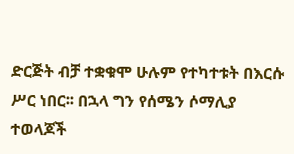ድርጅት ብቻ ተቋቁሞ ሁሉም የተካተቱት በእርሱ ሥር ነበር፡፡ በኋላ ግን የሰሜን ሶማሊያ ተወላጆች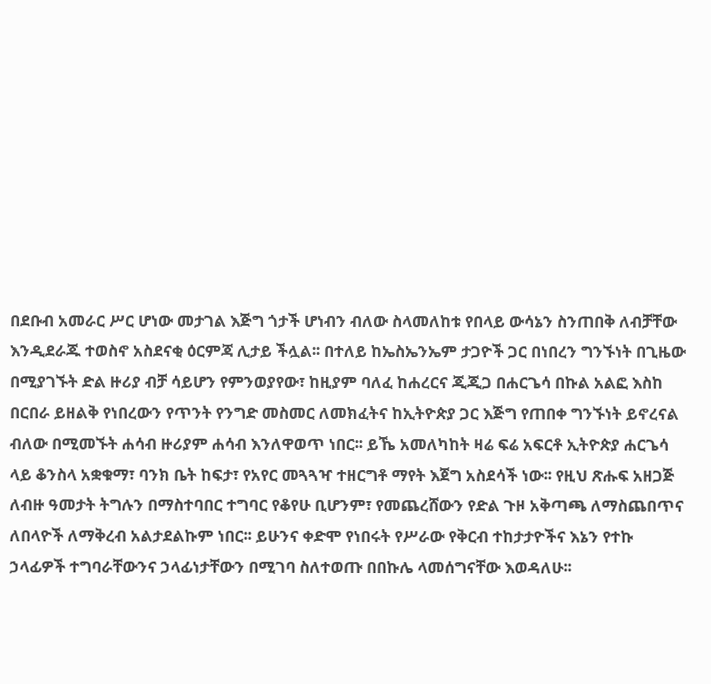በደቡብ አመራር ሥር ሆነው መታገል እጅግ ጎታች ሆነብን ብለው ስላመለከቱ የበላይ ውሳኔን ስንጠበቅ ለብቻቸው እንዲደራጁ ተወስኖ አስደናቂ ዕርምጃ ሊታይ ችሏል፡፡ በተለይ ከኤስኤንኤም ታጋዮች ጋር በነበረን ግንኙነት በጊዜው በሚያገኙት ድል ዙሪያ ብቻ ሳይሆን የምንወያየው፣ ከዚያም ባለፈ ከሐረርና ጂጂጋ በሐርጌሳ በኩል አልፎ እስከ በርበራ ይዘልቅ የነበረውን የጥንት የንግድ መስመር ለመክፈትና ከኢትዮጵያ ጋር እጅግ የጠበቀ ግንኙነት ይኖረናል ብለው በሚመኙት ሐሳብ ዙሪያም ሐሳብ እንለዋወጥ ነበር፡፡ ይኼ አመለካከት ዛሬ ፍሬ አፍርቶ ኢትዮጵያ ሐርጌሳ ላይ ቆንስላ አቋቁማ፣ ባንክ ቤት ከፍታ፣ የአየር መጓጓዣ ተዘርግቶ ማየት እጀግ አስደሳች ነው፡፡ የዚህ ጽሑፍ አዘጋጅ ለብዙ ዓመታት ትግሉን በማስተባበር ተግባር የቆየሁ ቢሆንም፣ የመጨረሸውን የድል ጉዞ አቅጣጫ ለማስጨበጥና ለበላዮች ለማቅረብ አልታደልኩም ነበር፡፡ ይሁንና ቀድሞ የነበሩት የሥራው የቅርብ ተከታታዮችና እኔን የተኩ ኃላፊዎች ተግባራቸውንና ኃላፊነታቸውን በሚገባ ስለተወጡ በበኩሌ ላመሰግናቸው እወዳለሁ፡፡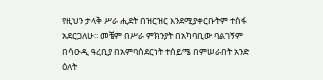የዚህን ታላቅ ሥራ ሒደት በዝርዝር እንደሚያቀርቡትም ተስፋ አደርጋለሁ፡፡ መቼም በሥራ ምክንያት በአካባቢው ባልገኝም በሳዑዲ ዓረቢያ በአምባሰደርነት ተሰይሜ በምሠራበት አንድ ዕለት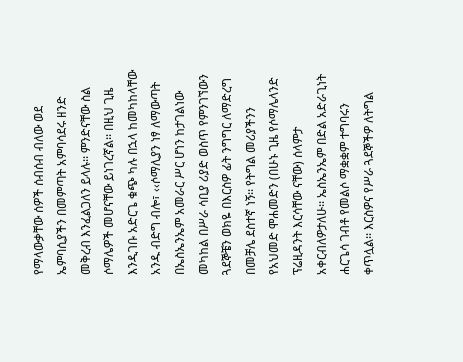የማላውቃቸው ሰዎች ሰብሰብ ብለው ወደ ኤምባሲያችን በመምጣት አምባሳደሩ ዘንድ መቅረብ እንፈልጋለን ይላሉ፡፡ ምንድናቸው ስል ሶማሌዎች መሆናቸው ይነገረኛል፡፡ በዚህ ጊዜ እንዲገቡ አድርጌ ቁጭ ካሉ በኋላ ከመካከላቸው አንዱ ብድግ ብሎ፣ ‹‹ሶማሊያን ነፃ ለማውጣት በኤስኤንኤም አመራር ሥር ሆነን ከታገልነው መካከል በሥራ ሳቢያ ሪያድ ወስጥ የምንገኘውን ጓደኞቼን ወክዬ በእርስዎ ፊት ንግግር ለማድረግ በመቻሌ ደስተኛ ነኝ፡፡ የትግል መሪያችንን የአህመድ ሞሐመድን (በሁኑ ጊዜ የሶማሌላንድ ፕሬዚዳንት እርሳቸው ናቸው) ሰላምታ አቀርብለዎታለሁ፡፡ ኤስኤንኤም በድል አድራጊነት ሐርጌሳ ገብቶ የመልሶ ማቋቋም ተግባሩን ቀጥሏል፡፡ እርስዎና የሥራ ጓደኞችዎ ለትግል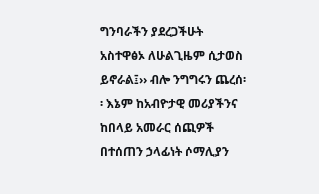ግንባራችን ያደረጋችሁት አስተዋፅኦ ለሁልጊዜም ሲታወስ ይኖራል፤›› ብሎ ንግግሩን ጨረሰ፡፡ እኔም ከአብዮታዊ መሪያችንና ከበላይ አመራር ሰጪዎች በተሰጠን ኃላፊነት ሶማሊያን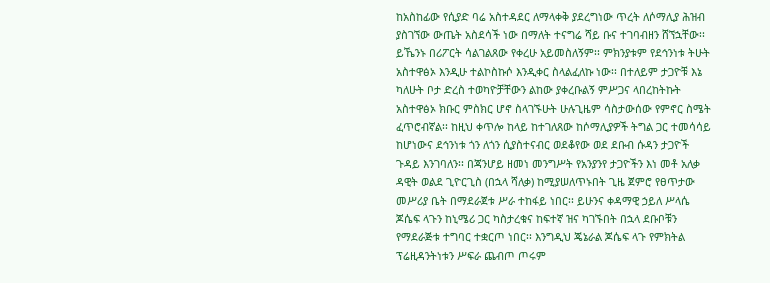ከአስከፊው የሲያድ ባሬ አስተዳደር ለማላቀቅ ያደረግነው ጥረት ለሶማሊያ ሕዝብ ያስገኘው ውጤት አስደሳች ነው በማለት ተናግሬ ሻይ ቡና ተገባብዘን ሸኘኋቸው፡፡ ይኼንኑ በሪፖርት ሳልገልጸው የቀረሁ አይመስለኝም፡፡ ምክንያቱም የደኅንነቱ ትሁት አስተዋፅኦ እንዲሁ ተልኮስኩሶ እንዲቀር ስላልፈለኩ ነው፡፡ በተለይም ታጋዮቹ እኔ ካለሁት ቦታ ድረስ ተወካዮቻቸውን ልከው ያቀረቡልኝ ምሥጋና ላበረከትኩት አስተዋፅኦ ክቡር ምስክር ሆኖ ስላገኙሁት ሁሉጊዜም ሳስታውሰው የምኖር ስሜት ፈጥሮብኛል፡፡ ከዚህ ቀጥሎ ከላይ ከተገለጸው ከሶማሊያዎች ትግል ጋር ተመሳሳይ ከሆነውና ደኅንነቱ ጎን ለጎን ሲያስተናብር ወደቆየው ወደ ደቡብ ሱዳን ታጋዮች ጉዳይ እንገባለን፡፡ በጃንሆይ ዘመነ መንግሥት የአንያንየ ታጋዮችን እነ መቶ አለቃ ዳዊት ወልደ ጊዮርጊስ (በኋላ ሻለቃ) ከሚያሠለጥኑበት ጊዜ ጀምሮ የፀጥታው መሥሪያ ቤት በማደራጀቱ ሥራ ተከፋይ ነበር፡፡ ይሁንና ቀዳማዊ ኃይለ ሥላሴ ጆሴፍ ላጉን ከኒሜሪ ጋር ካስታረቁና ከፍተኛ ዝና ካገኙበት በኋላ ደቡቦቹን የማደራጅቱ ተግባር ተቋርጦ ነበር፡፡ እንግዲህ ጄኔራል ጆሴፍ ላጉ የምክትል ፕሬዚዳንትነቱን ሥፍራ ጨብጦ ጦሩም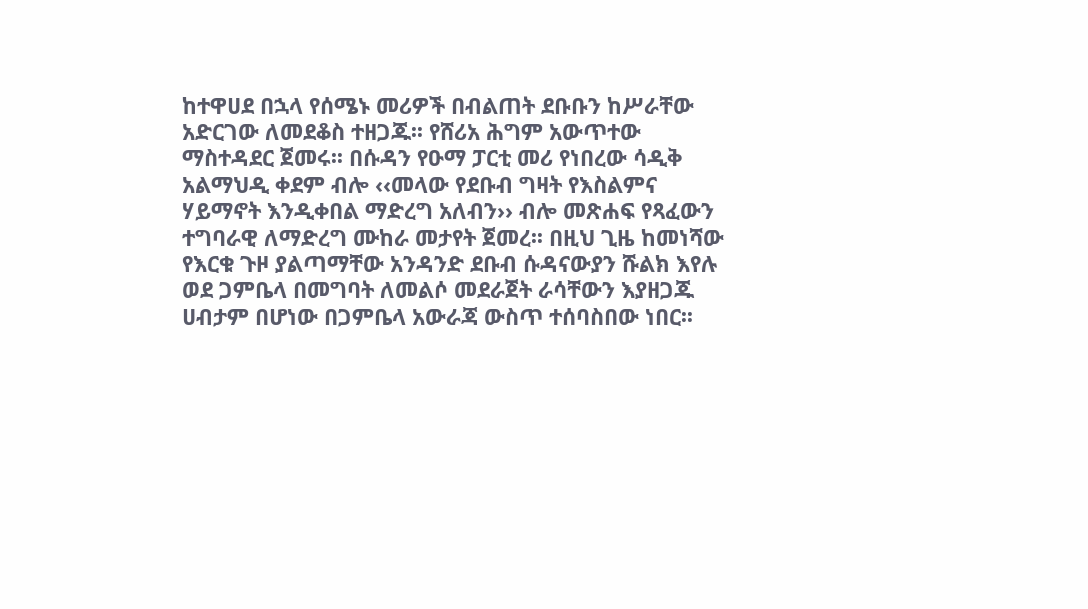ከተዋሀደ በኋላ የሰሜኑ መሪዎች በብልጠት ደቡቡን ከሥራቸው አድርገው ለመደቆስ ተዘጋጁ፡፡ የሸሪአ ሕግም አውጥተው ማስተዳደር ጀመሩ፡፡ በሱዳን የዑማ ፓርቲ መሪ የነበረው ሳዲቅ አልማህዲ ቀደም ብሎ ‹‹መላው የደቡብ ግዛት የእስልምና ሃይማኖት እንዲቀበል ማድረግ አለብን›› ብሎ መጽሐፍ የጻፈውን ተግባራዊ ለማድረግ ሙከራ መታየት ጀመረ፡፡ በዚህ ጊዜ ከመነሻው የእርቁ ጉዞ ያልጣማቸው አንዳንድ ደቡብ ሱዳናውያን ሹልክ እየሉ ወደ ጋምቤላ በመግባት ለመልሶ መደራጀት ራሳቸውን እያዘጋጁ ሀብታም በሆነው በጋምቤላ አውራጃ ውስጥ ተሰባስበው ነበር፡፡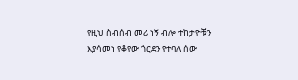የዚህ ስብሰብ መሪ ነኝ ብሎ ተከታዮቹን እያሳመነ የቆየው ጎርደን የተባለ ሰው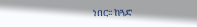ነበር፡፡ ከጓድ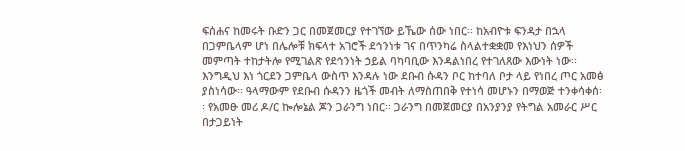ፍሰሐና ከመሩት ቡድን ጋር በመጀመርያ የተገኘው ይኼው ሰው ነበር፡፡ ከአብዮቱ ፍንዳታ በኋላ በጋምቤላም ሆነ በሌሎቹ ክፍላተ አገሮች ደኅንነቱ ገና በጥንካሬ ስላልተቋቋመ የእነህን ሰዎች መምጣት ተከታትሎ የሚገልጽ የደኅንነት ኃይል ባካባቢው እንዳልነበረ የተገለጸው እውነት ነው፡፡ እንግዲህ እነ ጎርደን ጋምቤላ ውስጥ እንዳሉ ነው ደቡብ ሱዳን ቦር ከተባለ ቦታ ላይ የነበረ ጦር አመፅ ያስነሳው፡፡ ዓላማውም የደቡብ ሱዳንን ዜጎች መብት ለማስጠበቅ የተነሳ መሆኑን በማወጅ ተንቀሳቀሰ፡፡ የአመፁ መሪ ዶ/ር ኰሎኔል ጆን ጋራንግ ነበር፡፡ ጋራንግ በመጀመርያ በአንያንያ የትግል አመራር ሥር በታጋይነት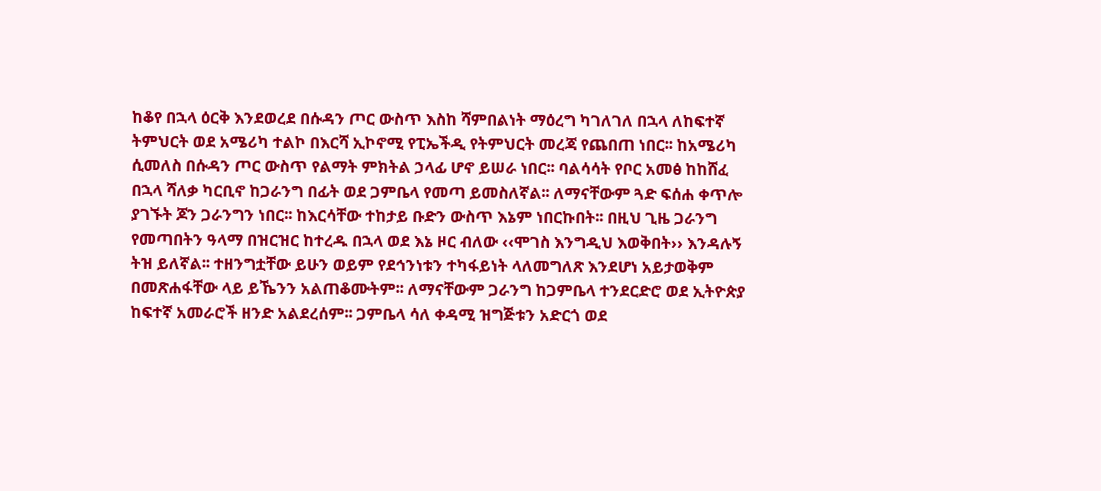ከቆየ በኋላ ዕርቅ እንደወረደ በሱዳን ጦር ውስጥ እስከ ሻምበልነት ማዕረግ ካገለገለ በኋላ ለከፍተኛ ትምህርት ወደ አሜሪካ ተልኮ በእርሻ ኢኮኖሚ የፒኤችዲ የትምህርት መረጃ የጨበጠ ነበር፡፡ ከአሜሪካ ሲመለስ በሱዳን ጦር ውስጥ የልማት ምክትል ኃላፊ ሆኖ ይሠራ ነበር፡፡ ባልሳሳት የቦር አመፅ ከከሸፈ በኋላ ሻለቃ ካርቢኖ ከጋራንግ በፊት ወደ ጋምቤላ የመጣ ይመስለኛል፡፡ ለማናቸውም ጓድ ፍሰሐ ቀጥሎ ያገኙት ጆን ጋራንግን ነበር፡፡ ከእርሳቸው ተከታይ ቡድን ውስጥ እኔም ነበርኩበት፡፡ በዚህ ጊዜ ጋራንግ የመጣበትን ዓላማ በዝርዝር ከተረዱ በኋላ ወደ እኔ ዞር ብለው ‹‹ሞገስ እንግዲህ እወቅበት›› እንዳሉኝ ትዝ ይለኛል፡፡ ተዘንግቷቸው ይሁን ወይም የደኅንነቱን ተካፋይነት ላለመግለጽ እንደሆነ አይታወቅም በመጽሐፋቸው ላይ ይኼንን አልጠቆሙትም፡፡ ለማናቸውም ጋራንግ ከጋምቤላ ተንደርድሮ ወደ ኢትዮጵያ ከፍተኛ አመራሮች ዘንድ አልደረሰም፡፡ ጋምቤላ ሳለ ቀዳሚ ዝግጅቱን አድርጎ ወደ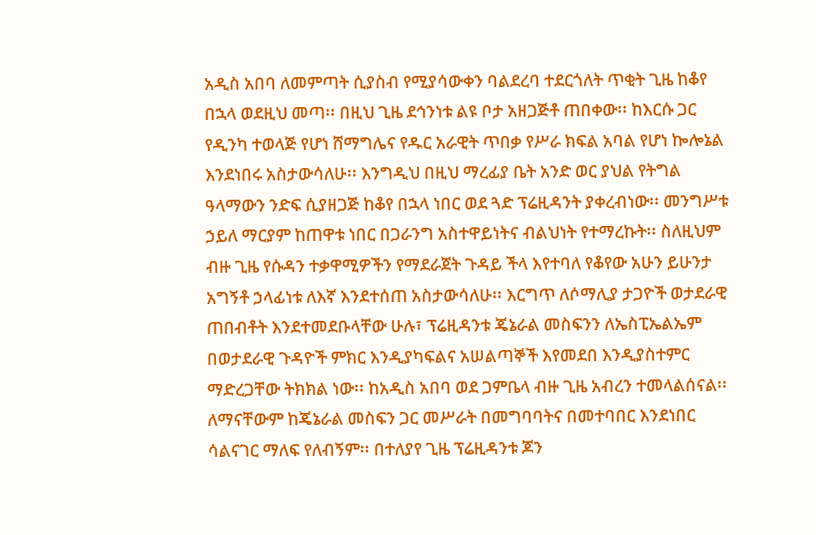አዲስ አበባ ለመምጣት ሲያስብ የሚያሳውቀን ባልደረባ ተደርጎለት ጥቂት ጊዜ ከቆየ በኋላ ወደዚህ መጣ፡፡ በዚህ ጊዜ ደኅንነቱ ልዩ ቦታ አዘጋጅቶ ጠበቀው፡፡ ከእርሱ ጋር የዲንካ ተወላጅ የሆነ ሸማግሌና የዱር አራዊት ጥበቃ የሥራ ክፍል አባል የሆነ ኰሎኔል እንደነበሩ አስታውሳለሁ፡፡ እንግዲህ በዚህ ማረፊያ ቤት አንድ ወር ያህል የትግል ዓላማውን ንድፍ ሲያዘጋጅ ከቆየ በኋላ ነበር ወደ ጓድ ፕሬዚዳንት ያቀረብነው፡፡ መንግሥቱ ኃይለ ማርያም ከጠዋቱ ነበር በጋራንግ አስተዋይነትና ብልህነት የተማረኩት፡፡ ስለዚህም ብዙ ጊዜ የሱዳን ተቃዋሚዎችን የማደራጀት ጉዳይ ችላ እየተባለ የቆየው አሁን ይሁንታ አግኝቶ ኃላፊነቱ ለእኛ እንደተሰጠ አስታውሳለሁ፡፡ እርግጥ ለሶማሊያ ታጋዮች ወታደራዊ ጠበብቶት እንደተመደቡላቸው ሁሉ፣ ፕሬዚዳንቱ ጄኔራል መስፍንን ለኤስፒኤልኤም በወታደራዊ ጉዳዮች ምክር እንዲያካፍልና አሠልጣኞች እየመደበ እንዲያስተምር ማድረጋቸው ትክክል ነው፡፡ ከአዲስ አበባ ወደ ጋምቤላ ብዙ ጊዜ አብረን ተመላልሰናል፡፡ ለማናቸውም ከጄኔራል መስፍን ጋር መሥራት በመግባባትና በመተባበር እንደነበር ሳልናገር ማለፍ የለብኝም፡፡ በተለያየ ጊዜ ፕሬዚዳንቱ ጆን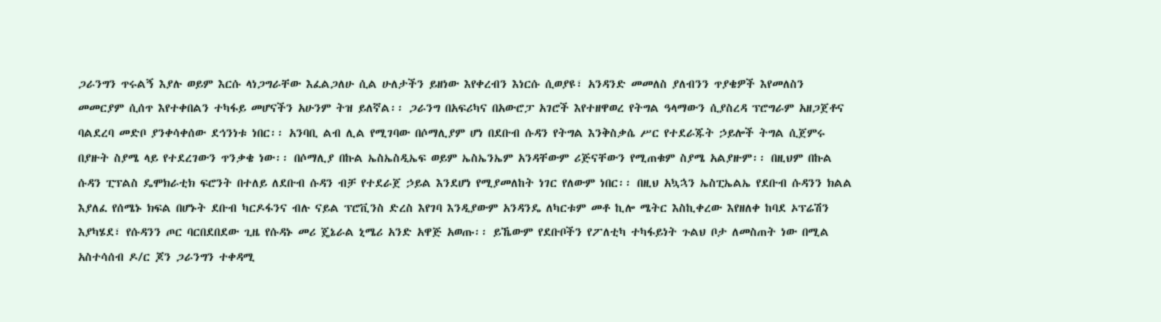ጋራንግን ጥሩልኝ እያሉ ወይም እርሱ ላነጋግራቸው እፈልጋለሁ ሲል ሁለታችን ይዘነው እየቀረብን እነርሱ ሲወያዩ፣ አንዳንድ መመለስ ያለብንን ጥያቄዎች እየመለስን መመርያም ሲሰጥ እየተቀበልን ተካፋይ መሆናችን አሁንም ትዝ ይለኛል፡፡ ጋራንግ በአፍሪካና በአውሮፓ አገሮች እየተዘዋወረ የትግል ዓላማውን ሲያስረዳ ፕሮግራም አዘጋጀቶና ባልደረባ መድቦ ያንቀሳቀሰው ደኅንነቱ ነበር፡፡ አንባቢ ልብ ሊል የሚገባው በሶማሊያም ሆነ በደቡብ ሱዳን የትግል እንቅስቃሴ ሥር የተደራጁት ኃይሎች ትግል ሲጀምሩ በያዙት ስያሜ ላይ የተደረገውን ጥንቃቄ ነው፡፡ በሶማሊያ በኩል ኤስኤስዲኤፍ ወይም ኤስኤንኤም አንዳቸውም ሪጅናቸውን የሚጠቁም ስያሜ አልያዙም፡፡ በዚህም በኩል ሱዳን ፒፕልስ ዴሞክራቲክ ፍሮንት በተለይ ለደቡብ ሱዳን ብቻ የተደራጀ ኃይል እንደሆነ የሚያመለከት ነገር የለውም ነበር፡፡ በዚህ አኳኋን ኤስፒኤልኤ የደቡብ ሱዳንን ክልል እያለፈ የሰሜኑ ክፍል በሆኑት ደቡብ ካርዶፋንና ብሉ ናይል ፕሮቪንስ ድረስ እየገባ እንዲያውም አንዳንዴ ለካርቱም መቶ ኪሎ ሜትር እስኪቀረው እየዘለቀ ከባደ ኦፕሬሽን እያካሄደ፣ የሱዳንን ጦር ባርበደበደው ጊዜ የሱዳኑ መሪ ጄኔራል ኒሜሪ አንድ አዋጅ አወጡ፡፡ ይኼውም የደቡቦችን የፖለቲካ ተካፋይነት ጉልህ ቦታ ለመስጠት ነው በሚል አስተሳሰብ ዶ/ር ጆን ጋራንግን ተቀዳሚ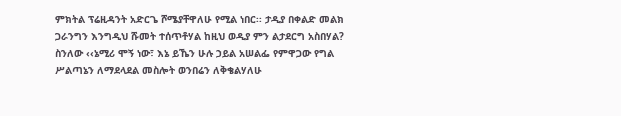ምክትል ፕሬዚዳንት አድርጌ ሾሜያቸዋለሁ የሚል ነበር፡፡ ታዲያ በቀልድ መልክ ጋራንግን እንግዲህ ሹመት ተሰጥቶሃል ከዚህ ወዲያ ምን ልታደርግ አስበሃል? ስንለው ‹‹ኔሚሪ ሞኝ ነው፣ እኔ ይኼን ሁሉ ኃይል አሠልፌ የምዋጋው የግል ሥልጣኔን ለማደላደል መስሎት ወንበሬን ለቅቄልሃለሁ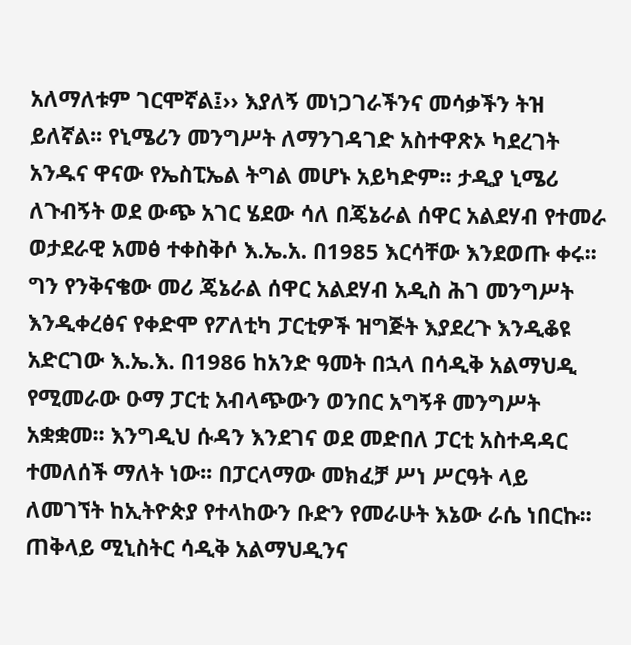አለማለቱም ገርሞኛል፤›› እያለኝ መነጋገራችንና መሳቃችን ትዝ ይለኛል፡፡ የኒሜሪን መንግሥት ለማንገዳገድ አስተዋጽኦ ካደረገት አንዱና ዋናው የኤስፒኤል ትግል መሆኑ አይካድም፡፡ ታዲያ ኒሜሪ ለጉብኝት ወደ ውጭ አገር ሄደው ሳለ በጄኔራል ሰዋር አልደሃብ የተመራ ወታደራዊ አመፅ ተቀስቅሶ እ.ኤ.አ. በ1985 እርሳቸው እንደወጡ ቀሩ፡፡ ግን የንቅናቄው መሪ ጄኔራል ሰዋር አልደሃብ አዲስ ሕገ መንግሥት እንዲቀረፅና የቀድሞ የፖለቲካ ፓርቲዎች ዝግጅት እያደረጉ እንዲቆዩ አድርገው እ.ኤ.እ. በ1986 ከአንድ ዓመት በኋላ በሳዲቅ አልማህዲ የሚመራው ዑማ ፓርቲ አብላጭውን ወንበር አግኝቶ መንግሥት አቋቋመ፡፡ እንግዲህ ሱዳን እንደገና ወደ መድበለ ፓርቲ አስተዳዳር ተመለሰች ማለት ነው፡፡ በፓርላማው መክፈቻ ሥነ ሥርዓት ላይ ለመገኘት ከኢትዮጵያ የተላከውን ቡድን የመራሁት እኔው ራሴ ነበርኩ፡፡ ጠቅላይ ሚኒስትር ሳዲቅ አልማህዲንና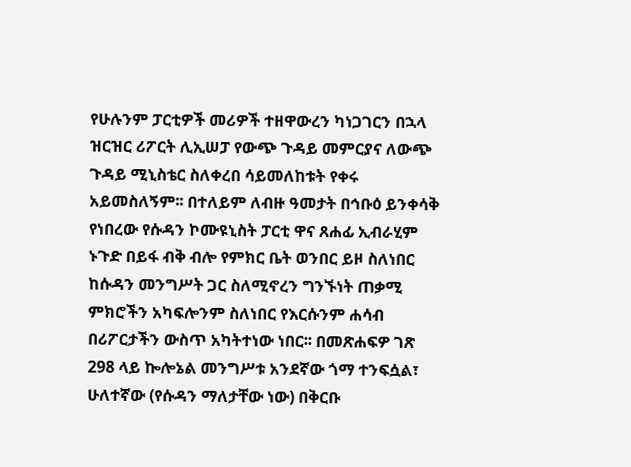የሁሉንም ፓርቲዎች መሪዎች ተዘዋውረን ካነጋገርን በኋላ ዝርዝር ሪፖርት ሊኢሠፓ የውጭ ጉዳይ መምርያና ለውጭ ጉዳይ ሚኒስቴር ስለቀረበ ሳይመለከቱት የቀሩ አይመስለኝም፡፡ በተለይም ለብዙ ዓመታት በኅቡዕ ይንቀሳቅ የነበረው የሱዳን ኮሙዩኒስት ፓርቲ ዋና ጸሐፊ ኢብራሂም ኑጉድ በይፋ ብቅ ብሎ የምክር ቤት ወንበር ይዞ ስለነበር ከሱዳን መንግሥት ጋር ስለሚኖረን ግንኙነት ጠቃሚ ምክሮችን አካፍሎንም ስለነበር የእርሱንም ሐሳብ በሪፖርታችን ውስጥ አካትተነው ነበር፡፡ በመጽሐፍዎ ገጽ 298 ላይ ኰሎኔል መንግሥቱ አንደኛው ጎማ ተንፍሷል፣ ሁለተኛው (የሱዳን ማለታቸው ነው) በቅርቡ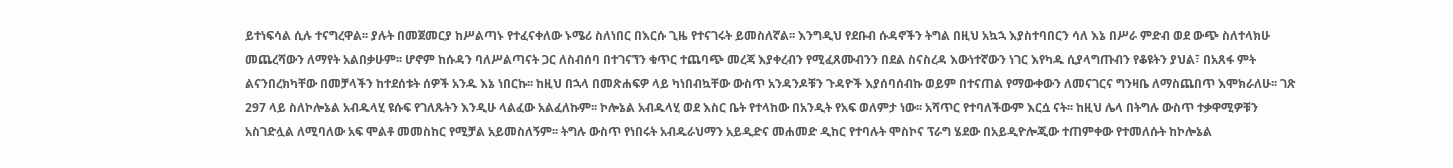ይተነፍሳል ሲሉ ተናግረዋል፡፡ ያሉት በመጀመርያ ከሥልጣኑ የተፈናቀለው ኑሜሪ ስለነበር በእርሱ ጊዜ የተናገሩት ይመስለኛል፡፡ እንግዲህ የደቡብ ሱዳኖችን ትግል በዚህ አኳኋ እያስተባበርን ሳለ እኔ በሥራ ምድብ ወደ ውጭ ስለተላክሁ መጨረሻውን ለማየት አልበቃሁም፡፡ ሆኖም ከሱዳን ባለሥልጣናት ጋር ለስብሰባ በተገናኘን ቁጥር ተጨባጭ መረጃ እያቀረብን የሚፈጸሙብንን በደል ስናስረዳ እውነተኛውን ነገር እየካዱ ሲያላግጡብን የቆዩትን ያህል፣ በአጸፋ ምት ልናንበረክካቸው በመቻላችን ከተደሰቱት ሰዎች አንዱ እኔ ነበርኩ፡፡ ከዚህ በኋላ በመጽሐፍዎ ላይ ካነበብኳቸው ውስጥ አንዳንዶቹን ጉዳዮች እያሰባሰብኩ ወይም በተናጠል የማውቀውን ለመናገርና ግንዛቤ ለማስጨበጥ እሞክራለሁ፡፡ ገጽ 297 ላይ ስለኮሎኔል አብዱላሂ ዩሱፍ የገለጹትን እንዲሁ ላልፈው አልፈለኩም፡፡ ኮሎኔል አብዱላሂ ወደ እስር ቤት የተላከው በአንዲት የአፍ ወለምታ ነው፡፡ አሻጥር የተባለችውም እርሷ ናት፡፡ ከዚህ ሌላ በትግሉ ውስጥ ተቃዋሚዎቹን አስገድሏል ለሚባለው አፍ ሞልቶ መመስከር የሚቻል አይመስለኝም፡፡ ትግሉ ውስጥ የነበሩት አብዱራህማን አይዲድና መሐመድ ዲከር የተባሉት ሞስኮና ፕራግ ሄደው በአይዲዮሎጂው ተጠምቀው የተመለሱት ከኮሎኔል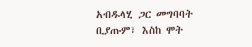አብዱላሂ ጋር መግባባት ቢያጡም፣ እስከ ሞት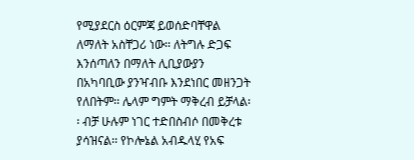የሚያደርስ ዕርምጃ ይወሰድባቸዋል ለማለት አስቸጋሪ ነው፡፡ ለትግሉ ድጋፍ እንሰጣለን በማለት ሊቢያውያን በአካባቢው ያንዣብቡ እንደነበር መዘንጋት የለበትም፡፡ ሌላም ግምት ማቅረብ ይቻላል፡፡ ብቻ ሁሉም ነገር ተድበስብሶ በመቅረቱ ያሳዝናል፡፡ የኮሎኔል አብዱላሂ የአፍ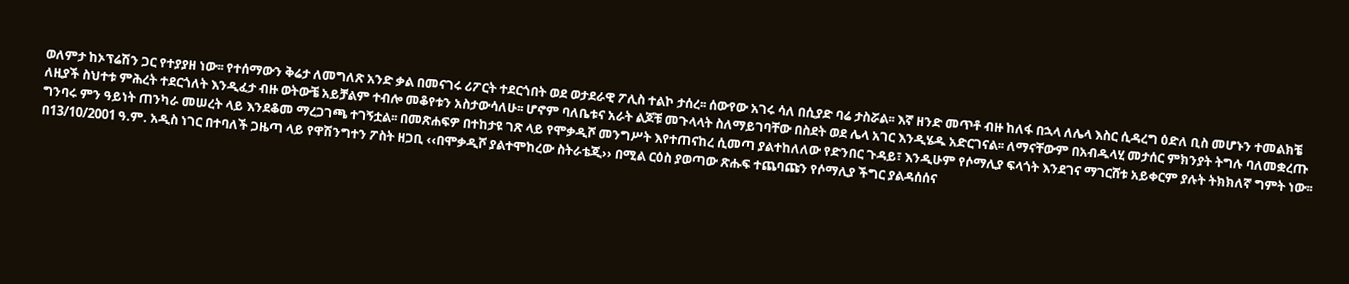ወለምታ ከኦፕሬሽን ጋር የተያያዘ ነው፡፡ የተሰማውን ቅሬታ ለመግለጽ አንድ ቃል በመናገሩ ሪፖርት ተደርጎበት ወደ ወታደራዊ ፖሊስ ተልኮ ታሰረ፡፡ ሰውየው አገሩ ሳለ በሲያድ ባሬ ታስሯል፡፡ እኛ ዘንድ መጥቶ ብዙ ከለፋ በኋላ ለሌላ እስር ሲዳረግ ዕድለ ቢስ መሆኑን ተመልክቼ ለዚያች ስህተቱ ምሕረት ተደርጎለት እንዲፈታ ብዙ ወትውቼ አይቻልም ተብሎ መቆየቱን አስታውሳለሁ፡፡ ሆኖም ባለቤቱና አራት ልጆቹ መጉላላት ስለማይገባቸው በስደት ወደ ሌላ አገር እንዲሄዱ አድርገናል፡፡ ለማናቸውም በአብዱላሂ መታሰር ምክንያት ትግሉ ባለመቋረጡ ግንባሩ ምን ዓይነት ጠንካራ መሠረት ላይ እንደቆመ ማረጋገጫ ተገኝቷል፡፡ በመጽሐፍዎ በተከታዩ ገጽ ላይ የሞቃዲሾ መንግሥት እየተጠናከረ ሲመጣ ያልተከለለው የድንበር ጉዳይ፣ እንዲሁም የሶማሊያ ፍላጎት እንደገና ማገርሸቱ አይቀርም ያሉት ትክክለኛ ግምት ነው፡፡ በ13/10/2001 ዓ.ም. አዲስ ነገር በተባለች ጋዜጣ ላይ የዋሽንግተን ፖስት ዘጋቢ ‹‹በሞቃዲሾ ያልተሞከረው ስትራቴጂ›› በሚል ርዕስ ያወጣው ጽሑፍ ተጨባጩን የሶማሊያ ችግር ያልዳሰሰና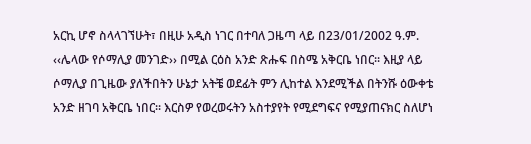አርኪ ሆኖ ስላላገኘሁት፣ በዚሁ አዲስ ነገር በተባለ ጋዜጣ ላይ በ23/01/2002 ዓ.ም. ‹‹ሌላው የሶማሊያ መንገድ›› በሚል ርዕስ አንድ ጽሑፍ በስሜ አቅርቤ ነበር፡፡ እዚያ ላይ ሶማሊያ በጊዜው ያለችበትን ሁኔታ አትቼ ወደፊት ምን ሊከተል እንደሚችል በትንሹ ዕውቀቴ አንድ ዘገባ አቅርቤ ነበር፡፡ እርስዎ የወረወሩትን አስተያየት የሚደግፍና የሚያጠናክር ስለሆነ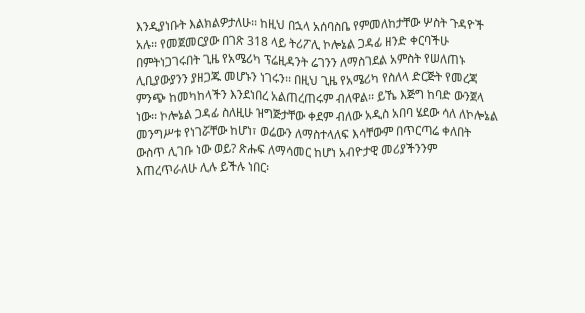እንዲያነቡት እልክልዎታለሁ፡፡ ከዚህ በኋላ አሰባስቤ የምመለከታቸው ሦስት ጉዳዮች አሉ፡፡ የመጀመርያው በገጽ 318 ላይ ትሪፖሊ ኮሎኔል ጋዳፊ ዘንድ ቀርባችሁ በምትነጋገሩበት ጊዜ የአሜሪካ ፕሬዚዳንት ሬገንን ለማስገደል አምስት የሠለጠኑ ሊቢያውያንን ያዘጋጁ መሆኑን ነገሩን፡፡ በዚህ ጊዜ የአሜሪካ የስለላ ድርጅት የመረጃ ምንጭ ከመካከላችን እንደነበረ አልጠረጠሩም ብለዋል፡፡ ይኼ እጅግ ከባድ ውንጀላ ነው፡፡ ኮሎኔል ጋዳፊ ስለዚሁ ዝግጅታቸው ቀደም ብለው አዲስ አበባ ሄደው ሳለ ለኮሎኔል መንግሥቱ የነገሯቸው ከሆነ፣ ወሬውን ለማስተላለፍ እሳቸውም በጥርጣሬ ቀለበት ውስጥ ሊገቡ ነው ወይ? ጽሑፍ ለማሳመር ከሆነ አብዮታዊ መሪያችንንም እጠረጥራለሁ ሊሉ ይችሉ ነበር፡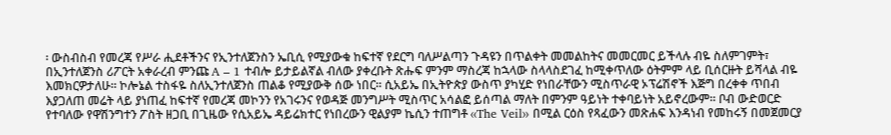፡ ውስብስብ የመረጃ የሥራ ሒደቶችንና የኢንተለጀንስን ኤቢሲ የሚያውቁ ከፍተኛ የደርግ ባለሥልጣን ጉዳዩን በጥልቀት መመልከትና መመርመር ይችላሉ ብዬ ስለምገምት፣ በኢንተለጀንስ ሪፖርት አቀራረብ ምንጩ A – 1 ተብሎ ይታይልኛል ብለው ያቀረቡት ጽሑፍ ምንም ማስረጃ ከኋላው ስላላስደገፈ ከሚቀጥለው ዕትምም ላይ ቢሰርዙት ይሻላል ብዬ እመክርዎታለሁ፡፡ ኮሎኔል ተስፋዬ ስለኢንተለጀንስ ጠልቆ የሚያውቅ ሰው ነበር፡፡ ሲአይኤ በኢትዮጵያ ውስጥ ያካሂድ የነበራቸውን ሚስጥራዊ ኦፕሬሽኖች እጅግ በረቀቀ ጥበብ እያጋለጠ መሬት ላይ ያነጠፈ ከፍተኛ የመረጃ መኮንን የአገሩንና የወዳጅ መንግሥት ሚስጥር አሳልፎ ይሰጣል ማለት በምንም ዓይነት ተቀባይነት አይኖረውም፡፡ ቦብ ውድወርድ የተባለው የዋሽንግተን ፖስት ዘጋቢ በጊዜው የሲአይኤ ዳይሬክተር የነበረውን ዊልያም ኬሲን ተጠግቶ ‹‹The Veil›› በሚል ርዕስ የጻፈውን መጽሐፍ እንዳነብ የመከሩኝ በመጀመርያ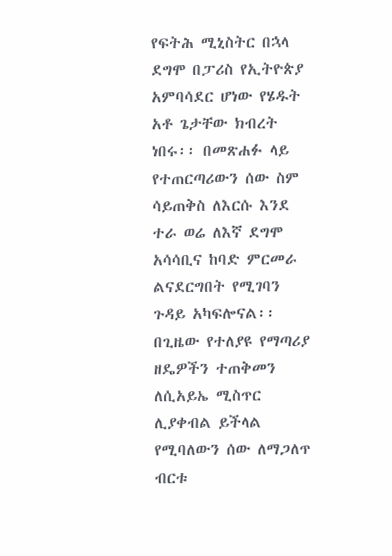የፍትሕ ሚኒስትር በኋላ ደግሞ በፓሪስ የኢትዮጵያ አምባሳደር ሆነው የሄዱት አቶ ጌታቸው ክብረት ነበሩ፡፡ በመጽሐፉ ላይ የተጠርጣሪውን ሰው ስም ሳይጠቅስ ለእርሱ እንደ ተራ ወሬ ለእኛ ደግሞ አሳሳቢና ከባድ ምርመራ ልናደርግበት የሚገባን ጉዳይ አካፍሎናል፡፡ በጊዜው የተለያዩ የማጣሪያ ዘዴዎችን ተጠቅመን ለሲአይኤ ሚስጥር ሊያቀብል ይችላል የሚባለውን ሰው ለማጋለጥ ብርቱ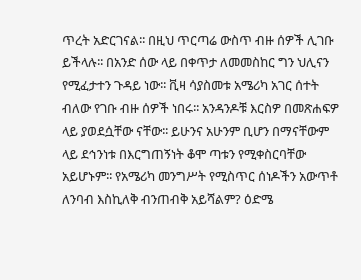ጥረት አድርገናል፡፡ በዚህ ጥርጣሬ ውስጥ ብዙ ሰዎች ሊገቡ ይችላሉ፡፡ በአንድ ሰው ላይ በቀጥታ ለመመስከር ግን ህሊናን የሚፈታተን ጉዳይ ነው፡፡ ቪዛ ሳያስመቱ አሜሪካ አገር ሰተት ብለው የገቡ ብዙ ሰዎች ነበሩ፡፡ አንዳንዶቹ እርስዎ በመጽሐፍዎ ላይ ያወደሷቸው ናቸው፡፡ ይሁንና አሁንም ቢሆን በማናቸውም ላይ ደኅንነቱ በእርግጠኝነት ቆሞ ጣቱን የሚቀስርባቸው አይሆኑም፡፡ የአሜሪካ መንግሥት የሚስጥር ሰነዶችን አውጥቶ ለንባብ እስኪለቅ ብንጠብቅ አይሻልም? ዕድሜ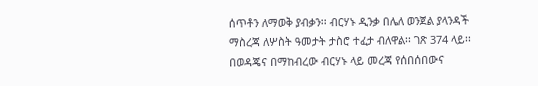ሰጥቶን ለማወቅ ያብቃን፡፡ ብርሃኑ ዲንቃ በሌለ ወንጀል ያላንዳች ማስረጃ ለሦስት ዓመታት ታስሮ ተፈታ ብለዋል፡፡ ገጽ 374 ላይ፡፡ በወዳጄና በማከብረው ብርሃኑ ላይ መረጃ የሰበሰበውና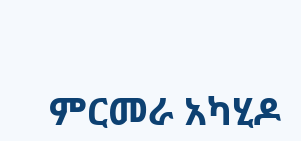ምርመራ አካሂዶ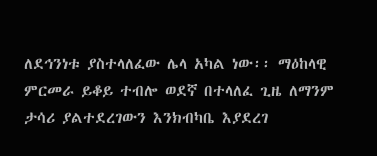ለደኅንነቱ ያስተላለፈው ሌላ አካል ነው፡፡ ማዕከላዊ ምርመራ ይቆይ ተብሎ ወደኛ በተላለፈ ጊዜ ለማንም ታሳሪ ያልተደረገውን እንክብካቤ እያደረገ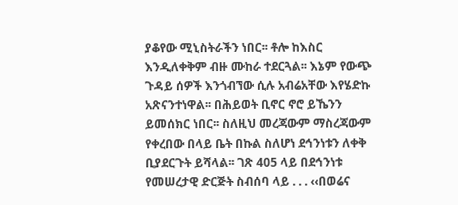ያቆየው ሚኒስትራችን ነበር፡፡ ቶሎ ከእስር እንዲለቀቅም ብዙ ሙከራ ተደርጓል፡፡ እኔም የውጭ ጉዳይ ሰዎች እንጎብኘው ሲሉ አብሬአቸው እየሄድኩ አጽናንተነዋል፡፡ በሕይወት ቢኖር ኖሮ ይኼንን ይመሰክር ነበር፡፡ ስለዚህ መረጃውም ማስረጃውም የቀረበው በላይ ቤት በኩል ስለሆነ ደኅንነቱን ለቀቅ ቢያደርጉት ይሻላል፡፡ ገጽ 405 ላይ በደኅንነቱ የመሠረታዊ ድርጅት ስብሰባ ላይ . . . ‹‹በወሬና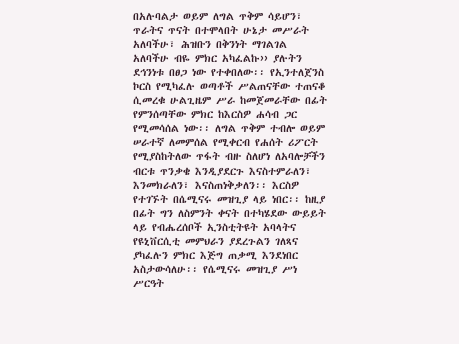በአሉባልታ ወይም ለግል ጥቅም ሳይሆን፣ ጥራትና ጥናት በተሞላበት ሁኔታ መሥራት አለባችሁ፣ ሕዝቡን በቅንነት ማገልገል አለባችሁ ብዬ ምክር አካፈልኩ›› ያሉትን ደኅንነቱ በፀጋ ነው የተቀበለው፡፡ የኢንተለጀንስ ኮርስ የሚካፈሉ ወጣቶች ሥልጠናቸው ተጠናቆ ሲመረቁ ሁልጊዜም ሥራ ከመጀመራቸው በፊት የምንሰጣቸው ምክር ከእርስዎ ሐሳብ ጋር የሚመሳሰል ነው፡፡ ለግል ጥቅም ተብሎ ወይም ሠራተኛ ለመምሰል የሚቀርብ የሐሰት ሪፖርት የሚያስከትለው ጥፋት ብዙ ስለሆነ ለአባሎቻችን ብርቱ ጥንቃቄ እንዲያደርጉ እናስተምራለን፣ እንመክራለን፣ እናስጠነቅቃለን፡፡ እርስዎ የተገኙት በሴሚናሩ መዝጊያ ላይ ነበር፡፡ ከዚያ በፊት ግን ለስምንት ቀናት በተካሄደው ውይይት ላይ የብሔረሰቦች ኢንስቲትዩት አባላትና የዩኒቨርሲቲ መምህራን ያደረጉልን ገለጻና ያካፈሉን ምክር እጅግ ጠቃሚ እንደነበር አስታውሳለሁ፡፡ የሴሚናሩ መዝጊያ ሥነ ሥርዓት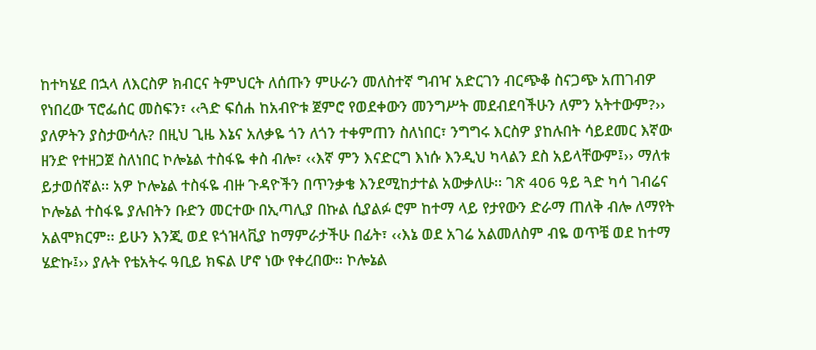ከተካሄደ በኋላ ለእርስዎ ክብርና ትምህርት ለሰጡን ምሁራን መለስተኛ ግብዣ አድርገን ብርጭቆ ስናጋጭ አጠገብዎ የነበረው ፕሮፌሰር መስፍን፣ ‹‹ጓድ ፍሰሐ ከአብዮቱ ጀምሮ የወደቀውን መንግሥት መደብደባችሁን ለምን አትተውም?›› ያለዎትን ያስታውሳሉ? በዚህ ጊዜ እኔና አለቃዬ ጎን ለጎን ተቀምጠን ስለነበር፣ ንግግሩ እርስዎ ያከሉበት ሳይደመር እኛው ዘንድ የተዘጋጀ ስለነበር ኮሎኔል ተስፋዬ ቀስ ብሎ፣ ‹‹እኛ ምን እናድርግ እነሱ እንዲህ ካላልን ደስ አይላቸውም፤›› ማለቱ ይታወሰኛል፡፡ አዎ ኮሎኔል ተስፋዬ ብዙ ጉዳዮችን በጥንቃቄ እንደሚከታተል አውቃለሁ፡፡ ገጽ 406 ዓይ ጓድ ካሳ ገብሬና ኮሎኔል ተስፋዬ ያሉበትን ቡድን መርተው በኢጣሊያ በኩል ሲያልፉ ሮም ከተማ ላይ የታየውን ድራማ ጠለቅ ብሎ ለማየት አልሞክርም፡፡ ይሁን እንጂ ወደ ዩጎዝላቪያ ከማምራታችሁ በፊት፣ ‹‹እኔ ወደ አገሬ አልመለስም ብዬ ወጥቼ ወደ ከተማ ሄድኩ፤›› ያሉት የቴአትሩ ዓቢይ ክፍል ሆኖ ነው የቀረበው፡፡ ኮሎኔል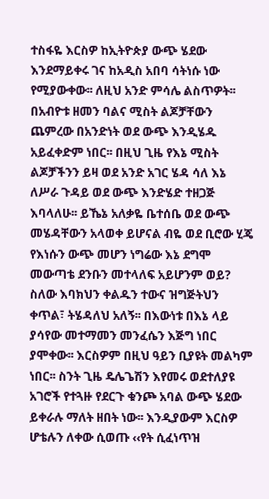ተስፋዬ እርስዎ ከኢትዮጵያ ውጭ ሄደው እንደማይቀሩ ገና ከአዲስ አበባ ሳትነሱ ነው የሚያውቀው፡፡ ለዚህ አንድ ምሳሌ ልስጥዎት፡፡ በአብዮቱ ዘመን ባልና ሚስት ልጆቻቸውን ጨምረው በአንድነት ወደ ውጭ እንዲሄዱ አይፈቀድም ነበር፡፡ በዚህ ጊዜ የእኔ ሚስት ልጆቻችንን ይዛ ወደ አንድ አገር ሄዳ ሳለ እኔ ለሥራ ጉዳይ ወደ ውጭ እንድሄድ ተዘጋጅ እባላለሁ፡፡ ይኼኔ አለቃዬ ቤተሰቤ ወደ ውጭ መሄዳቸውን አላወቀ ይሆናል ብዬ ወደ ቢሮው ሂጄ የእነሱን ውጭ መሆን ነግሬው እኔ ደግሞ መውጣቴ ደንቡን መተላለፍ አይሆንም ወይ? ስለው እባክህን ቀልዱን ተውና ዝግጅትህን ቀጥል፣ ትሄዳለህ አለኝ፡፡ በእውነቱ በእኔ ላይ ያሳየው መተማመን መንፈሴን እጅግ ነበር ያሞቀው፡፡ እርስዎም በዚህ ዓይን ቢያዩት መልካም ነበር፡፡ ስንት ጊዜ ዴሌጌሽን እየመሩ ወደተለያዩ አገሮች የተጓዙ የደርጉ ቁንጮ አባል ውጭ ሄደው ይቀራሉ ማለት ዘበት ነው፡፡ እንዲያውም እርስዎ ሆቴሉን ለቀው ሲወጡ ‹‹የት ሲፈነጥዝ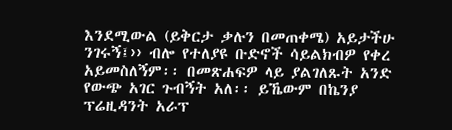እንደሚውል (ይቅርታ ቃሉን በመጠቀሜ) አይታችሁ ንገሩኝ፤›› ብሎ የተለያዩ ቡድኖች ሳይልክብዎ የቀረ አይመስለኝም፡፡ በመጽሐፍዎ ላይ ያልገለጹት አንድ የውጭ አገር ጉብኝት አለ፡፡ ይኼውም በኬንያ ፕሬዚዳንት አራፕ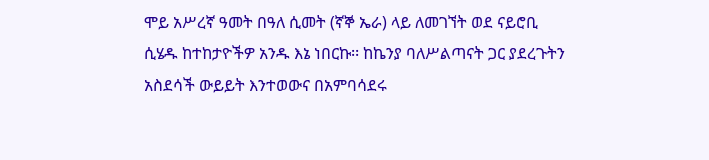ሞይ አሥረኛ ዓመት በዓለ ሲመት (ኛኞ ኤራ) ላይ ለመገኘት ወደ ናይሮቢ ሲሄዱ ከተከታዮችዎ አንዱ እኔ ነበርኩ፡፡ ከኬንያ ባለሥልጣናት ጋር ያደረጉትን አስደሳች ውይይት እንተወውና በአምባሳደሩ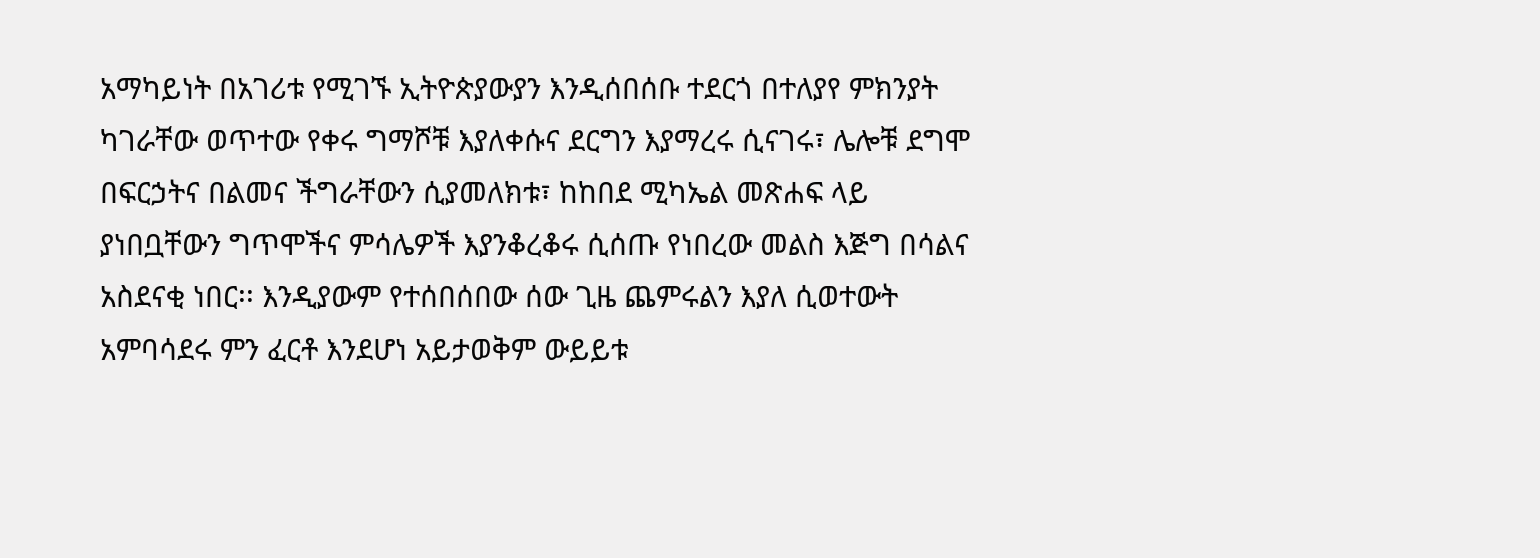አማካይነት በአገሪቱ የሚገኙ ኢትዮጵያውያን እንዲሰበሰቡ ተደርጎ በተለያየ ምክንያት ካገራቸው ወጥተው የቀሩ ግማሾቹ እያለቀሱና ደርግን እያማረሩ ሲናገሩ፣ ሌሎቹ ደግሞ በፍርኃትና በልመና ችግራቸውን ሲያመለክቱ፣ ከከበደ ሚካኤል መጽሐፍ ላይ ያነበቧቸውን ግጥሞችና ምሳሌዎች እያንቆረቆሩ ሲሰጡ የነበረው መልስ እጅግ በሳልና አስደናቂ ነበር፡፡ እንዲያውም የተሰበሰበው ሰው ጊዜ ጨምሩልን እያለ ሲወተውት አምባሳደሩ ምን ፈርቶ እንደሆነ አይታወቅም ውይይቱ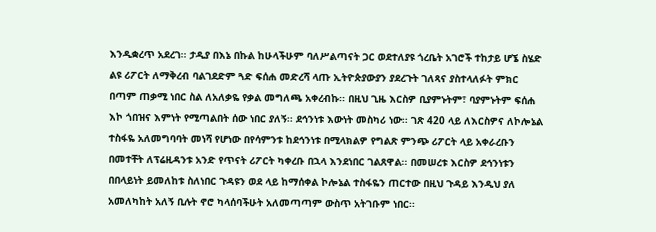እንዲቋረጥ አደረገ፡፡ ታዲያ በእኔ በኩል ከሁላችሁም ባለሥልጣናት ጋር ወደተለያዩ ጎረቤት አገሮች ተከታይ ሆኜ ስሄድ ልዩ ሪፖርት ለማቅረብ ባልገደድም ጓድ ፍሰሐ መድረሻ ላጡ ኢትዮጵያውያን ያደረጉት ገለጻና ያስተላለፉት ምክር በጣም ጠቃሚ ነበር ስል ለአለቃዬ የቃል መግለጫ አቀረብኩ፡፡ በዚህ ጊዜ እርስዎ ቢያምኑትም፣ ባያምኑትም ፍሰሐ እኮ ጎበዝና እምነት የሚጣልበት ሰው ነበር ያለኝ፡፡ ደኅንነቱ እውነት መስካሪ ነው፡፡ ገጽ 420 ላይ ለእርስዎና ለኮሎኔል ተስፋዬ አለመግባባት መነሻ የሆነው በየሳምንቱ ከደኅንነቱ በሚላክልዎ የግልጽ ምንጭ ሪፖርት ላይ አቀራረቡን በመተቸት ለፕሬዚዳንቱ አንድ የጥናት ሪፖርት ካቀረቡ በኋላ እንደነበር ገልጸዋል፡፡ በመሠረቱ እርስዎ ደኅንነቱን በበላይነት ይመለከቱ ስለነበር ጉዳዩን ወደ ላይ ከማሰቀል ኮሎኔል ተስፋዬን ጠርተው በዚህ ጉዳይ እንዲህ ያለ አመለካከት አለኝ ቢሉት ኖሮ ካላሰባችሁት አለመጣጣም ውስጥ አትገቡም ነበር፡፡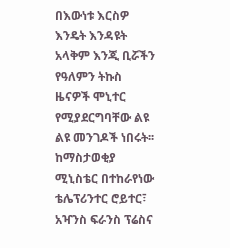በእውነቱ እርስዎ እንዴት እንዳዩት አላቅም እንጂ ቢሯችን የዓለምን ትኩስ ዜናዎች ሞኒተር የሚያደርግባቸው ልዩ ልዩ መንገዶች ነበሩት፡፡ ከማስታወቂያ ሚኒስቴር በተከራየነው ቴሌፕሪንተር ሮይተር፣ አዣንስ ፍራንስ ፕሬስና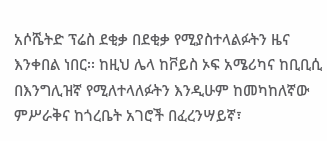አሶሼትድ ፕሬስ ደቂቃ በደቂቃ የሚያስተላልፉትን ዜና እንቀበል ነበር፡፡ ከዚህ ሌላ ከቮይስ ኦፍ አሜሪካና ከቢቢሲ በእንግሊዝኛ የሚለተላለፉትን እንዲሁም ከመካከለኛው ምሥራቅና ከጎረቤት አገሮች በፈረንሣይኛ፣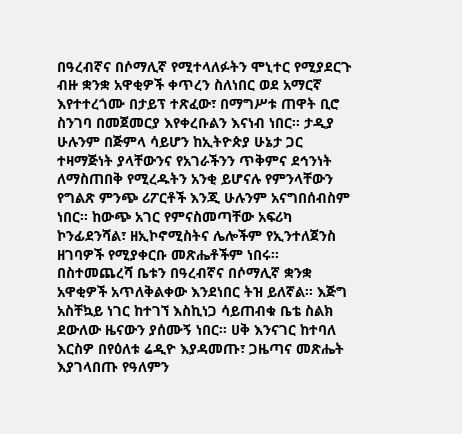በዓረብኛና በሶማሊኛ የሚተላለፉትን ሞኒተር የሚያደርጉ ብዙ ቋንቋ አዋቂዎች ቀጥረን ስለነበር ወደ አማርኛ እየተተረጎሙ በታይፕ ተጽፈው፣ በማግሥቱ ጠዋት ቢሮ ስንገባ በመጀመርያ እየቀረቡልን እናነብ ነበር፡፡ ታዲያ ሁሉንም በጅምላ ሳይሆን ከኢትዮጵያ ሁኔታ ጋር ተዛማጅነት ያላቸውንና የአገራችንን ጥቅምና ደኅንነት ለማስጠበቅ የሚረዱትን አንቂ ይሆናሉ የምንላቸውን የግልጽ ምንጭ ሪፖርቶች እንጂ ሁሉንም አናግበሰብስም ነበር፡፡ ከውጭ አገር የምናስመጣቸው አፍሪካ ኮንፊደንሻል፣ ዘኢኮኖሚስትና ሌሎችም የኢንተለጀንስ ዘገባዎች የሚያቀርቡ መጽሔቶችም ነበሩ፡፡ በስተመጨረሻ ቤቱን በዓረብኛና በሶማሊኛ ቋንቋ አዋቂዎች አጥለቅልቀው እንደነበር ትዝ ይለኛል፡፡ እጅግ አስቸኳይ ነገር ከተገኘ እስኪነጋ ሳይጠብቁ ቤቴ ስልክ ደውለው ዜናውን ያሰሙኝ ነበር፡፡ ሀቅ እንናገር ከተባለ እርስዎ በየዕለቱ ሬዲዮ እያዳመጡ፣ ጋዜጣና መጽሔት እያገላበጡ የዓለምን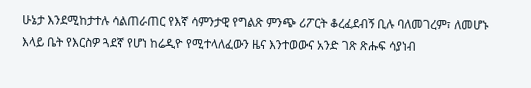ሁኔታ እንደሚከታተሉ ሳልጠራጠር የእኛ ሳምንታዊ የግልጽ ምንጭ ሪፖርት ቆረፈደብኝ ቢሉ ባለመገረም፣ ለመሆኑ እላይ ቤት የእርስዎ ጓደኛ የሆነ ከሬዲዮ የሚተላለፈውን ዜና እንተወውና አንድ ገጽ ጽሑፍ ሳያነብ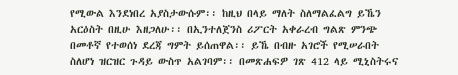የሚውል እንደነበረ አያስታውሱም፡፡ ከዚህ በላይ ማለት ስለማልፈልግ ይኼን አርዕስት በዚሁ እዘጋለሁ፡፡ በኢንተለጀንስ ሪፖርት አቀራረብ ግልጽ ምንጭ በመቶኛ የተወሰነ ደረጃ ግምት ይሰጠዋል፡፡ ይኼ በብዙ አገሮች የሚሠራበት ስለሆነ ዝርዝር ጉዳይ ውስጥ አልገባም፡፡ በመጽሐፍዎ ገጽ 412 ላይ ሚኒስትሩና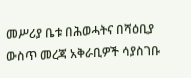መሥሪያ ቤቱ በሕወሓትና በሻዕቢያ ውስጥ መረጃ አቅራቢዎች ሳያስገቡ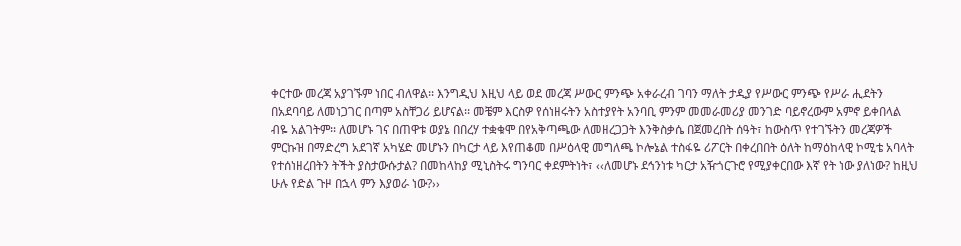ቀርተው መረጃ አያገኙም ነበር ብለዋል፡፡ እንግዲህ እዚህ ላይ ወደ መረጃ ሥውር ምንጭ አቀራረብ ገባን ማለት ታዲያ የሥውር ምንጭ የሥራ ሒደትን በአደባባይ ለመነጋገር በጣም አስቸጋሪ ይሆናል፡፡ መቼም እርስዎ የሰነዘሩትን አስተያየት አንባቢ ምንም መመራመሪያ መንገድ ባይኖረውም አምኖ ይቀበላል ብዬ አልገትም፡፡ ለመሆኑ ገና በጠዋቱ ወያኔ በበረሃ ተቋቁሞ በየአቅጣጫው ለመዘረጋጋት እንቅስቃሴ በጀመረበት ሰዓት፣ ከውስጥ የተገኙትን መረጃዎች ምርኩዝ በማድረግ አደገኛ አካሄድ መሆኑን በካርታ ላይ እየጠቆመ በሥዕላዊ መግለጫ ኮሎኔል ተስፋዬ ሪፖርት በቀረበበት ዕለት ከማዕከላዊ ኮሚቴ አባላት የተሰነዘረበትን ትችት ያስታውሱታል? በመከላከያ ሚኒስትሩ ግንባር ቀደምትነት፣ ‹‹ለመሆኑ ደኅንነቱ ካርታ አዥጎርጉሮ የሚያቀርበው እኛ የት ነው ያለነው? ከዚህ ሁሉ የድል ጉዞ በኋላ ምን እያወራ ነው?››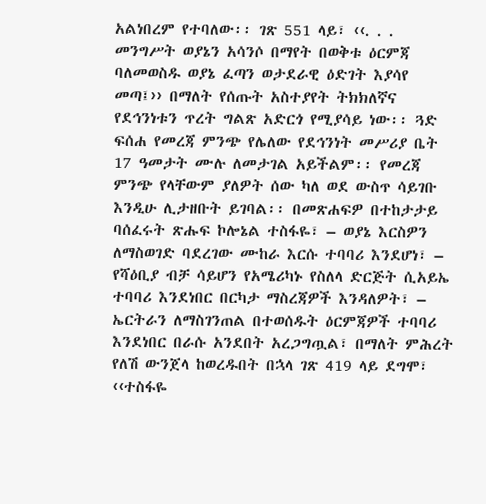አልነበረም የተባለው፡፡ ገጽ 551 ላይ፣ ‹‹. . . መንግሥት ወያኔን አሳንሶ በማየት በወቅቱ ዕርምጃ ባለመወስዱ ወያኔ ፈጣን ወታደራዊ ዕድገት እያሳየ መጣ፤›› በማለት የሰጡት አስተያየት ትክክለኛና የደኅንነቱን ጥረት ግልጽ አድርጎ የሚያሳይ ነው፡፡ ጓድ ፍሰሐ የመረጃ ምንጭ የሌለው የደኅንነት መሥሪያ ቤት 17 ዓመታት ሙሉ ለመታገል አይችልም፡፡ የመረጃ ምንጭ የላቸውም ያለዎት ሰው ካለ ወደ ውስጥ ሳይገቡ እንዲሁ ሊታዘቡት ይገባል፡፡ በመጽሐፍዎ በተከታታይ ባሰፈሩት ጽሑፍ ኮሎኔል ተስፋዬ፣ – ወያኔ እርስዎን ለማስወገድ ባደረገው ሙከራ እርሱ ተባባሪ እንደሆነ፣ – የሻዕቢያ ብቻ ሳይሆን የአሜሪካኑ የስለላ ድርጅት ሲአይኤ ተባባሪ እንደነበር በርካታ ማስረጃዎች እንዳለዎት፣ – ኤርትራን ለማስገንጠል በተወሰዱት ዕርምጃዎች ተባባሪ እንደነበር በራሱ አንደበት አረጋግጧል፣ በማለት ምሕረት የለሽ ውንጀላ ከወረዱበት በኋላ ገጽ 419 ላይ ደግሞ፣ ‹‹ተስፋዬ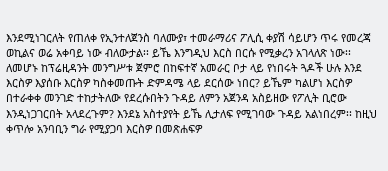እንደሚነገርለት የጠለቀ የኢንተለጀንስ ባለሙያ፣ ተመራማሪና ፖሊሲ ቀያሽ ሳይሆን ጥሩ የመረጃ ወኪልና ወሬ አቀባይ ነው ብለውታል፡፡ ይኼ እንግዲህ እርስ በርሱ የሚቃረን አገላለጽ ነው፡፡ ለመሆኑ ከፕሬዚዳንት መንግሥቱ ጀምሮ በከፍተኛ አመራር ቦታ ላይ የነበሩት ጓዶች ሁሉ እንደ እርስዎ እያሰቡ እርስዎ ካስቀመጡት ድምዳሜ ላይ ደርሰው ነበር? ይኼም ካልሆነ እርስዎ በተራቀቀ መንገድ ተከታትለው የደረሱበትን ጉዳይ ለምን አጀንዳ አስይዘው የፖሊት ቢሮው እንዲነጋገርበት አላደረጉም? እንደኔ አስተያየት ይኼ ሊታለፍ የሚገባው ጉዳይ አልነበረም፡፡ ከዚህ ቀጥሎ አንባቢን ግራ የሚያጋባ እርስዎ በመጽሐፍዎ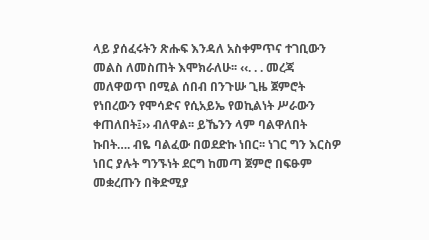ላይ ያሰፈሩትን ጽሑፍ እንዳለ አስቀምጥና ተገቢውን መልስ ለመስጠት እሞክራለሁ፡፡ ‹‹. . . መረጃ መለዋወጥ በሚል ሰበብ በንጉሡ ጊዜ ጀምሮት የነበረውን የሞሳድና የሲአይኤ የወኪልነት ሥራውን ቀጠለበት፤›› ብለዋል፡፡ ይኼንን ላም ባልዋለበት ኩበት…. ብዬ ባልፈው በወደድኩ ነበር፡፡ ነገር ግን እርስዎ ነበር ያሉት ግንኙነት ደርግ ከመጣ ጀምሮ በፍፁም መቋረጡን በቅድሚያ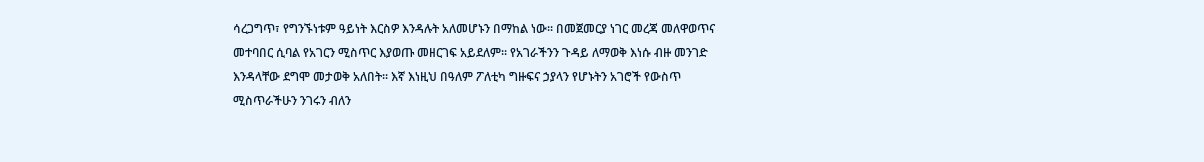ሳረጋግጥ፣ የግንኙነቱም ዓይነት እርስዎ እንዳሉት አለመሆኑን በማከል ነው፡፡ በመጀመርያ ነገር መረጃ መለዋወጥና መተባበር ሲባል የአገርን ሚስጥር እያወጡ መዘርገፍ አይደለም፡፡ የአገራችንን ጉዳይ ለማወቅ እነሱ ብዙ መንገድ እንዳላቸው ደግሞ መታወቅ አለበት፡፡ እኛ እነዚህ በዓለም ፖለቲካ ግዙፍና ኃያላን የሆኑትን አገሮች የውስጥ ሚስጥራችሁን ንገሩን ብለን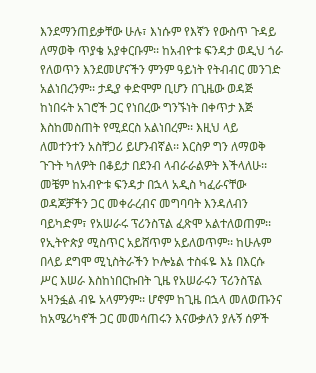እንደማንጠይቃቸው ሁሉ፣ እነሱም የእኛን የውስጥ ጉዳይ ለማወቅ ጥያቄ አያቀርቡም፡፡ ከአብዮቱ ፍንዳታ ወዲህ ጎራ የለወጥን እንደመሆናችን ምንም ዓይነት የትብብር መንገድ አልነበረንም፡፡ ታዲያ ቀድሞም ቢሆን በጊዜው ወዳጅ ከነበሩት አገሮች ጋር የነበረው ግንኙነት በቀጥታ እጅ እስከመስጠት የሚደርስ አልነበረም፡፡ እዚህ ላይ ለመተንተን አስቸጋሪ ይሆንብኛል፡፡ እርስዎ ግን ለማወቅ ጉጉት ካለዎት በቆይታ በደንብ ላብራራልዎት እችላለሁ፡፡ መቼም ከአብዮቱ ፍንዳታ በኋላ አዲስ ካፈራናቸው ወዳጆቻችን ጋር መቀራረብና መግባባት እንዳለብን ባይካድም፣ የአሠራሩ ፕሪንስፕል ፈጽሞ አልተለወጠም፡፡ የኢትዮጵያ ሚስጥር አይሸጥም አይለወጥም፡፡ ከሁሉም በላይ ደግሞ ሚኒስትራችን ኮሎኔል ተስፋዬ እኔ በእርሱ ሥር እሠራ እስከነበርኩበት ጊዜ የአሠራሩን ፕሪንስፕል አዛንፏል ብዬ አላምንም፡፡ ሆኖም ከጊዜ በኋላ መለወጡንና ከአሜሪካኖች ጋር መመሳጠሩን እናውቃለን ያሉኝ ሰዎች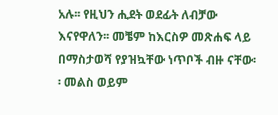አሉ፡፡ የዚህን ሒደት ወደፊት ለብቻው እናየዋለን፡፡ መቼም ከእርስዎ መጽሐፍ ላይ በማስታወሻ የያዝኳቸው ነጥቦች ብዙ ናቸው፡፡ መልስ ወይም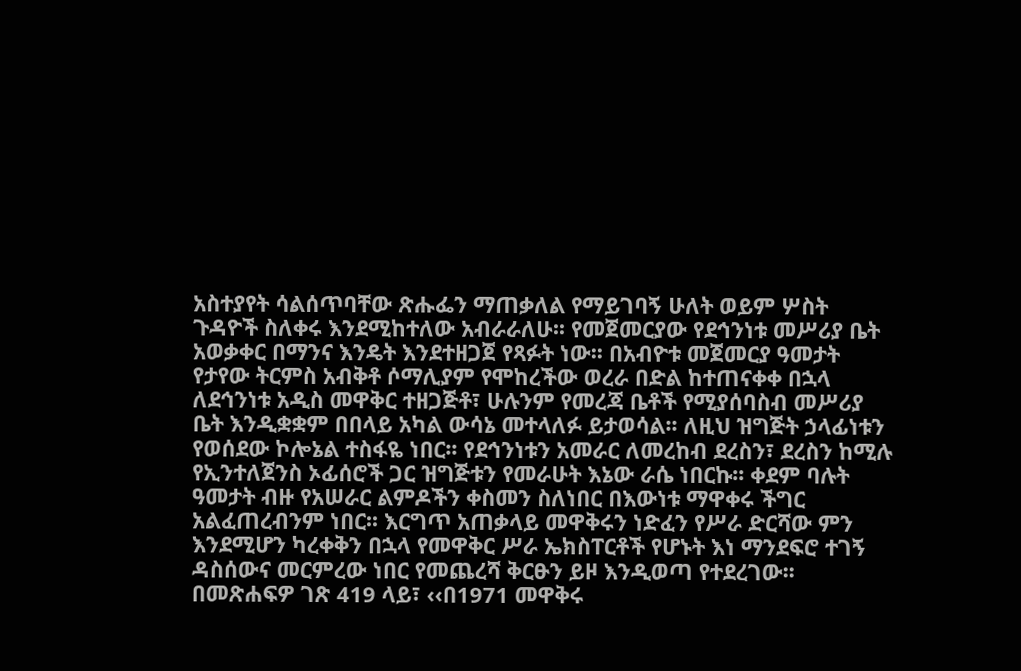አስተያየት ሳልሰጥባቸው ጽሑፌን ማጠቃለል የማይገባኝ ሁለት ወይም ሦስት ጉዳዮች ስለቀሩ እንደሚከተለው አብራራለሁ፡፡ የመጀመርያው የደኅንነቱ መሥሪያ ቤት አወቃቀር በማንና እንዴት እንደተዘጋጀ የጻፉት ነው፡፡ በአብዮቱ መጀመርያ ዓመታት የታየው ትርምስ አብቅቶ ሶማሊያም የሞከረችው ወረራ በድል ከተጠናቀቀ በኋላ ለደኅንነቱ አዲስ መዋቅር ተዘጋጅቶ፣ ሁሉንም የመረጃ ቤቶች የሚያሰባስብ መሥሪያ ቤት እንዲቋቋም በበላይ አካል ውሳኔ መተላለፉ ይታወሳል፡፡ ለዚህ ዝግጅት ኃላፊነቱን የወሰደው ኮሎኔል ተስፋዬ ነበር፡፡ የደኅንነቱን አመራር ለመረከብ ደረስን፣ ደረስን ከሚሉ የኢንተለጀንስ ኦፊሰሮች ጋር ዝግጅቱን የመራሁት እኔው ራሴ ነበርኩ፡፡ ቀደም ባሉት ዓመታት ብዙ የአሠራር ልምዶችን ቀስመን ስለነበር በእውነቱ ማዋቀሩ ችግር አልፈጠረብንም ነበር፡፡ እርግጥ አጠቃላይ መዋቅሩን ነድፈን የሥራ ድርሻው ምን እንደሚሆን ካረቀቅን በኋላ የመዋቅር ሥራ ኤክስፐርቶች የሆኑት እነ ማንደፍሮ ተገኝ ዳስሰውና መርምረው ነበር የመጨረሻ ቅርፁን ይዞ እንዲወጣ የተደረገው፡፡ በመጽሐፍዎ ገጽ 419 ላይ፣ ‹‹በ1971 መዋቅሩ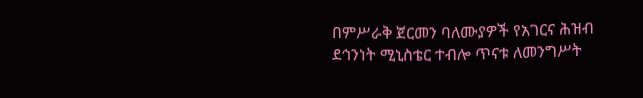በምሥራቅ ጀርመን ባለሙያዎች የአገርና ሕዝብ ደኅንነት ሚኒስቴር ተብሎ ጥናቱ ለመንግሥት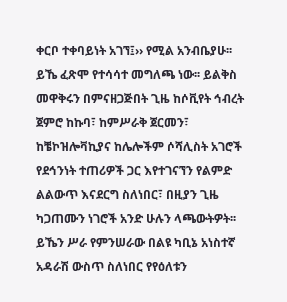ቀርቦ ተቀባይነት አገኘ፤›› የሚል አንብቤያሁ፡፡ ይኼ ፈጽሞ የተሳሳተ መግለጫ ነው፡፡ ይልቅስ መዋቅሩን በምናዘጋጅበት ጊዜ ከሶቪየት ኅብረት ጀምሮ ከኩባ፣ ከምሥራቅ ጀርመን፣ ከቼኮዝሎቫኪያና ከሌሎችም ሶሻሊስት አገሮች የደኅንነት ተጠሪዎች ጋር እየተገናኘን የልምድ ልልውጥ እናደርግ ስለነበር፣ በዚያን ጊዜ ካጋጠሙን ነገሮች አንድ ሁሉን ላጫውትዎት፡፡ ይኼን ሥራ የምንሠራው በልዩ ካቢኔ አነስተኛ አዳራሽ ውስጥ ስለነበር የየዕለቱን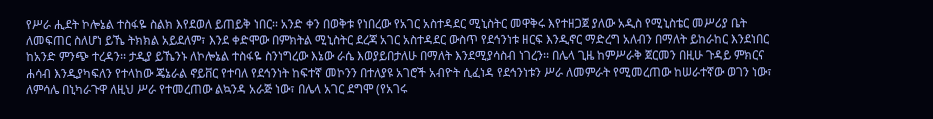የሥራ ሒደት ኮሎኔል ተስፋዬ ስልክ እየደወለ ይጠይቅ ነበር፡፡ አንድ ቀን በወቅቱ የነበረው የአገር አስተዳደር ሚኒስትር መዋቅሩ እየተዘጋጀ ያለው አዲስ የሚኒስቴር መሥሪያ ቤት ለመፍጠር ስለሆነ ይኼ ትክክል አይደለም፣ እንደ ቀድሞው በምክትል ሚኒስትር ደረጃ አገር አስተዳደር ውስጥ የደኅንነቱ ዘርፍ እንዲኖር ማድረግ አለብን በማለት ይከራከር እንደነበር ከአንድ ምንጭ ተረዳን፡፡ ታዲያ ይኼንኑ ለኮሎኔል ተስፋዬ ስንነግረው እኔው ራሴ እወያይበታለሁ በማለት እንደሚያሳስብ ነገረን፡፡ በሌላ ጊዜ ከምሥራቅ ጀርመን በዚሁ ጉዳይ ምክርና ሐሳብ እንዲያካፍለን የተላከው ጄኔራል ኖይቨር የተባለ የደኅንነት ከፍተኛ መኮንን በተለያዩ አገሮች አብዮት ሲፈነዳ የደኅንነቱን ሥራ ለመምራት የሚመረጠው ከሠራተኛው ወገን ነው፣ ለምሳሌ በኒካራጉዋ ለዚህ ሥራ የተመረጠው ልኳንዳ አራጅ ነው፣ በሌላ አገር ደግሞ (የአገሩ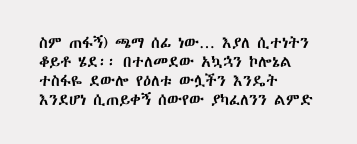ስም ጠፋኝ) ጫማ ሰፊ ነው… እያለ ሲተነትን ቆይቶ ሄደ፡፡ በተለመደው አኳኋን ኮሎኔል ተስፋዬ ደውሎ የዕለቱ ውሏችን እንዴት እንደሆነ ሲጠይቀኝ ሰውየው ያካፈለንን ልምድ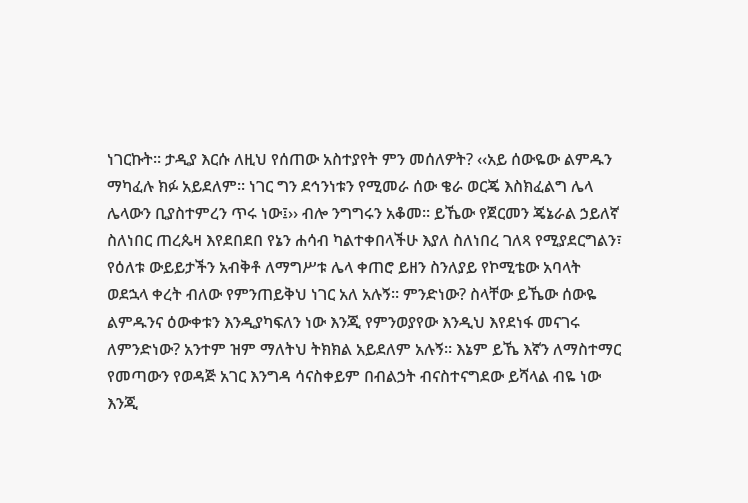ነገርኩት፡፡ ታዲያ እርሱ ለዚህ የሰጠው አስተያየት ምን መሰለዎት? ‹‹አይ ሰውዬው ልምዱን ማካፈሉ ክፉ አይደለም፡፡ ነገር ግን ደኅንነቱን የሚመራ ሰው ቄራ ወርጄ እስክፈልግ ሌላ ሌላውን ቢያስተምረን ጥሩ ነው፤›› ብሎ ንግግሩን አቆመ፡፡ ይኼው የጀርመን ጄኔራል ኃይለኛ ስለነበር ጠረጴዛ እየደበደበ የኔን ሐሳብ ካልተቀበላችሁ እያለ ስለነበረ ገለጻ የሚያደርግልን፣ የዕለቱ ውይይታችን አብቅቶ ለማግሥቱ ሌላ ቀጠሮ ይዘን ስንለያይ የኮሚቴው አባላት ወደኋላ ቀረት ብለው የምንጠይቅህ ነገር አለ አሉኝ፡፡ ምንድነው? ስላቸው ይኼው ሰውዬ ልምዱንና ዕውቀቱን እንዲያካፍለን ነው እንጂ የምንወያየው እንዲህ እየደነፋ መናገሩ ለምንድነው? አንተም ዝም ማለትህ ትክክል አይደለም አሉኝ፡፡ እኔም ይኼ እኛን ለማስተማር የመጣውን የወዳጅ አገር እንግዳ ሳናስቀይም በብልኃት ብናስተናግደው ይሻላል ብዬ ነው እንጂ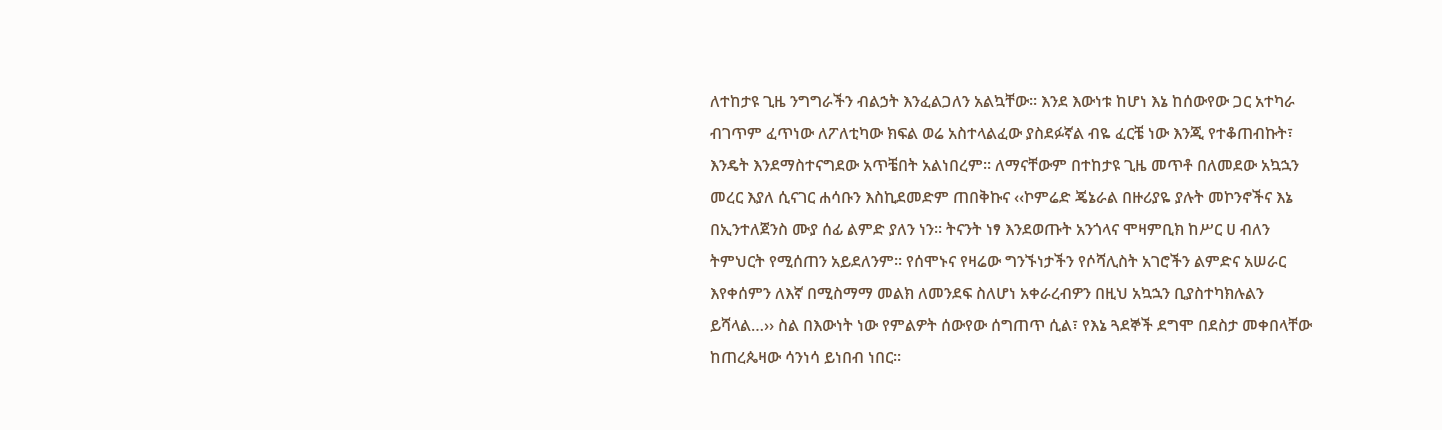ለተከታዩ ጊዜ ንግግራችን ብልኃት እንፈልጋለን አልኳቸው፡፡ እንደ እውነቱ ከሆነ እኔ ከሰውየው ጋር አተካራ ብገጥም ፈጥነው ለፖለቲካው ክፍል ወሬ አስተላልፈው ያስደፉኛል ብዬ ፈርቼ ነው እንጂ የተቆጠብኩት፣ እንዴት እንደማስተናግደው አጥቼበት አልነበረም፡፡ ለማናቸውም በተከታዩ ጊዜ መጥቶ በለመደው አኳኋን መረር እያለ ሲናገር ሐሳቡን እስኪደመድም ጠበቅኩና ‹‹ኮምሬድ ጄኔራል በዙሪያዬ ያሉት መኮንኖችና እኔ በኢንተለጀንስ ሙያ ሰፊ ልምድ ያለን ነን፡፡ ትናንት ነፃ እንደወጡት አንጎላና ሞዛምቢክ ከሥር ሀ ብለን ትምህርት የሚሰጠን አይደለንም፡፡ የሰሞኑና የዛሬው ግንኙነታችን የሶሻሊስት አገሮችን ልምድና አሠራር እየቀሰምን ለእኛ በሚስማማ መልክ ለመንደፍ ስለሆነ አቀራረብዎን በዚህ አኳኋን ቢያስተካክሉልን ይሻላል…›› ስል በእውነት ነው የምልዎት ሰውየው ሰግጠጥ ሲል፣ የእኔ ጓደኞች ደግሞ በደስታ መቀበላቸው ከጠረጴዛው ሳንነሳ ይነበብ ነበር፡፡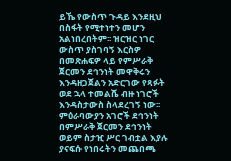ይኼ የውስጥ ጉዳይ እንደዚህ በስፋት የሚተነተን መሆን አልነበረበትም፡፡ ዝርዝር ነገር ውስጥ ያስገባኝ እርስዎ በመጽሐፍዎ ላይ የምሥራቅ ጀርመን ደኅንነት መዋቅሩን እንዳዘጋጀልን አድርገው የጻፉት ወደ ኋላ ተመልሼ ብዙ ነገሮች እንዳስታውስ ስላደረገኝ ነው፡፡ ምዕራባውያን አገሮች ደኅንነት በምሥራቅ ጀርመን ደኅንነት ወይም ስታዢ ሥር ገብቷል እያሉ ያናፍሱ የነበሩትን መጨበጫ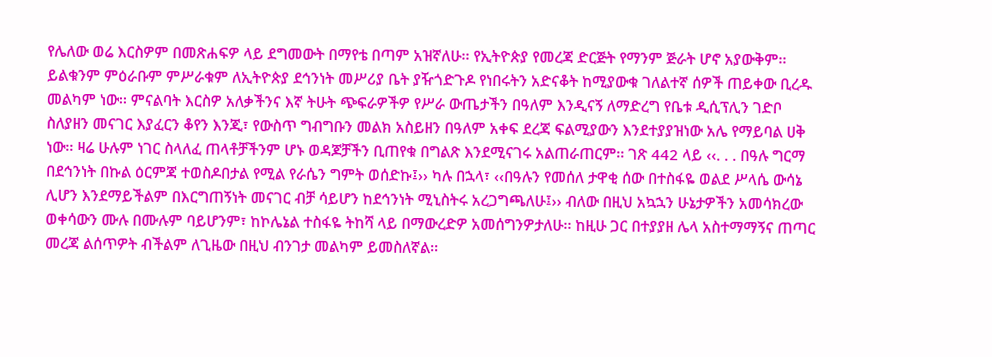የሌለው ወሬ እርስዎም በመጽሐፍዎ ላይ ደግመውት በማየቴ በጣም አዝኛለሁ፡፡ የኢትዮጵያ የመረጃ ድርጅት የማንም ጅራት ሆኖ አያውቅም፡፡ ይልቁንም ምዕራቡም ምሥራቁም ለኢትዮጵያ ደኅንነት መሥሪያ ቤት ያዥጎድጉዶ የነበሩትን አድናቆት ከሚያውቁ ገለልተኛ ሰዎች ጠይቀው ቢረዱ መልካም ነው፡፡ ምናልባት እርስዎ አለቃችንና እኛ ትሁት ጭፍራዎችዎ የሥራ ውጤታችን በዓለም እንዲናኝ ለማድረግ የቤቱ ዲሲፕሊን ገድቦ ስለያዘን መናገር እያፈርን ቆየን እንጂ፣ የውስጥ ግብግቡን መልክ አስይዘን በዓለም አቀፍ ደረጃ ፍልሚያውን እንደተያያዝነው አሌ የማይባል ሀቅ ነው፡፡ ዛሬ ሁሉም ነገር ስላለፈ ጠላቶቻችንም ሆኑ ወዳጆቻችን ቢጠየቁ በግልጽ እንደሚናገሩ አልጠራጠርም፡፡ ገጽ 442 ላይ ‹‹. . . በዓሉ ግርማ በደኅንነት በኩል ዕርምጃ ተወስዶበታል የሚል የራሴን ግምት ወሰድኩ፤›› ካሉ በኋላ፣ ‹‹በዓሉን የመሰለ ታዋቂ ሰው በተስፋዬ ወልደ ሥላሴ ውሳኔ ሊሆን እንደማይችልም በእርግጠኝነት መናገር ብቻ ሳይሆን ከደኅንነት ሚኒስትሩ አረጋግጫለሁ፤›› ብለው በዚህ አኳኋን ሁኔታዎችን አመሳክረው ወቀሳውን ሙሉ በሙሉም ባይሆንም፣ ከኮሌኔል ተስፋዬ ትከሻ ላይ በማውረድዎ አመሰግንዎታለሁ፡፡ ከዚሁ ጋር በተያያዘ ሌላ አስተማማኝና ጠጣር መረጃ ልሰጥዎት ብችልም ለጊዜው በዚህ ብንገታ መልካም ይመስለኛል፡፡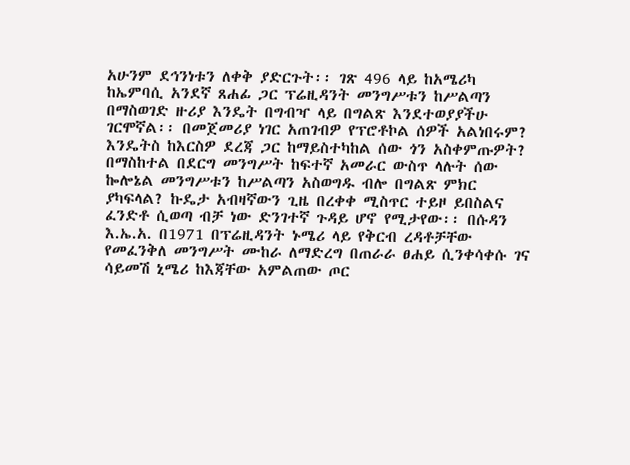አሁንም ደኅንነቱን ለቀቅ ያድርጉት፡፡ ገጽ 496 ላይ ከአሜሪካ ከኤምባሲ አንደኛ ጸሐፊ ጋር ፕሬዚዳንት መንግሥቱን ከሥልጣን በማስወገድ ዙሪያ እንዴት በግብዣ ላይ በግልጽ እንደተወያያችሁ ገርሞኛል፡፡ በመጀመሪያ ነገር አጠገብዎ የፕሮቶኮል ሰዎች አልነበሩም? እንዴትስ ከእርስዎ ደረጃ ጋር ከማይስተካከል ሰው ጎን አስቀምጡዎት? በማስከተል በደርግ መንግሥት ከፍተኛ አመራር ውስጥ ላሉት ሰው ኰሎኔል መንግሥቱን ከሥልጣን አስወግዱ ብሎ በግልጽ ምክር ያካፍላል? ኩዴታ አብዛኛውን ጊዜ በረቀቀ ሚስጥር ተይዞ ይበስልና ፈንድቶ ሲወጣ ብቻ ነው ድንገተኛ ጉዳይ ሆኖ የሚታየው፡፡ በሱዳን እ.ኤ.አ. በ1971 በፕሬዚዳንት ኑሜሪ ላይ የቅርብ ረዳቶቻቸው የመፈንቅለ መንግሥት ሙከራ ለማድረግ በጠራራ ፀሐይ ሲንቀሳቀሱ ገና ሳይመሽ ኒሜሪ ከእጃቸው አምልጠው ጦር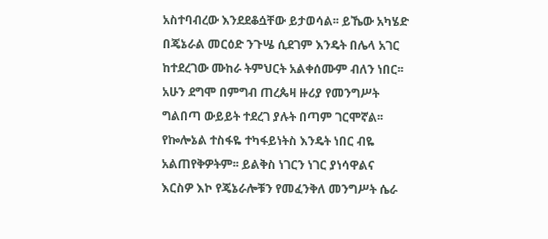አስተባብረው እንደደቆሷቸው ይታወሳል፡፡ ይኼው አካሄድ በጄኔራል መርዕድ ንጉሤ ሲደገም እንዴት በሌላ አገር ከተደረገው ሙከራ ትምህርት አልቀሰሙም ብለን ነበር፡፡ አሁን ደግሞ በምግብ ጠረጴዛ ዙሪያ የመንግሥት ግልበጣ ውይይት ተደረገ ያሉት በጣም ገርሞኛል፡፡ የኰሎኔል ተስፋዬ ተካፋይነትስ እንዴት ነበር ብዬ አልጠየቅዎትም፡፡ ይልቅስ ነገርን ነገር ያነሳዋልና እርስዎ እኮ የጄኔራሎቹን የመፈንቅለ መንግሥት ሴራ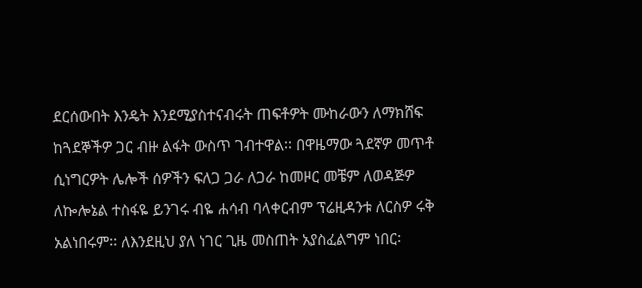ደርሰውበት እንዴት እንደሚያስተናብሩት ጠፍቶዎት ሙከራውን ለማክሸፍ ከጓደኞችዎ ጋር ብዙ ልፋት ውስጥ ገብተዋል፡፡ በዋዜማው ጓደኛዎ መጥቶ ሲነግርዎት ሌሎች ሰዎችን ፍለጋ ጋራ ለጋራ ከመዞር መቼም ለወዳጅዎ ለኰሎኔል ተስፋዬ ይንገሩ ብዬ ሐሳብ ባላቀርብም ፕሬዚዳንቱ ለርስዎ ሩቅ አልነበሩም፡፡ ለእንደዚህ ያለ ነገር ጊዜ መስጠት አያስፈልግም ነበር፡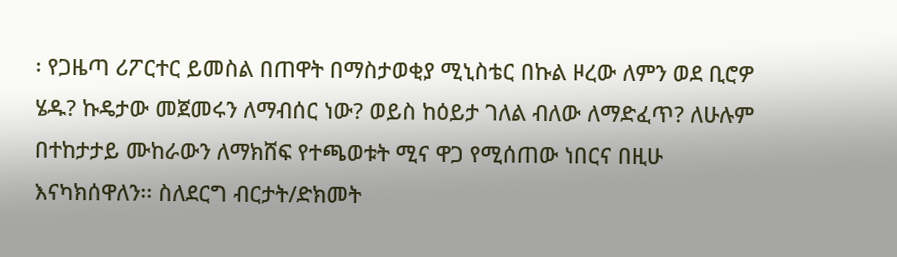፡ የጋዜጣ ሪፖርተር ይመስል በጠዋት በማስታወቂያ ሚኒስቴር በኩል ዞረው ለምን ወደ ቢሮዎ ሄዱ? ኩዴታው መጀመሩን ለማብሰር ነው? ወይስ ከዕይታ ገለል ብለው ለማድፈጥ? ለሁሉም በተከታታይ ሙከራውን ለማክሸፍ የተጫወቱት ሚና ዋጋ የሚሰጠው ነበርና በዚሁ እናካክሰዋለን፡፡ ስለደርግ ብርታት/ድክመት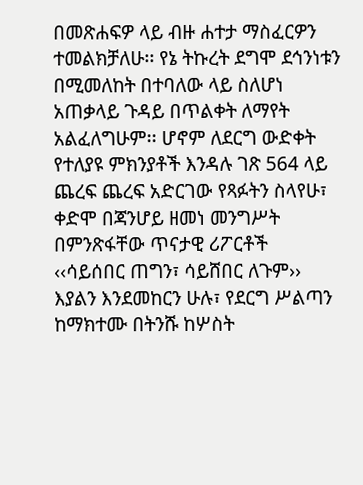በመጽሐፍዎ ላይ ብዙ ሐተታ ማስፈርዎን ተመልክቻለሁ፡፡ የኔ ትኩረት ደግሞ ደኅንነቱን በሚመለከት በተባለው ላይ ስለሆነ አጠቃላይ ጉዳይ በጥልቀት ለማየት አልፈለግሁም፡፡ ሆኖም ለደርግ ውድቀት የተለያዩ ምክንያቶች እንዳሉ ገጽ 564 ላይ ጨረፍ ጨረፍ አድርገው የጻፉትን ስላየሁ፣ ቀድሞ በጃንሆይ ዘመነ መንግሥት በምንጽፋቸው ጥናታዊ ሪፖርቶች ‹‹ሳይሰበር ጠግን፣ ሳይሸበር ለጉም›› እያልን እንደመከርን ሁሉ፣ የደርግ ሥልጣን ከማክተሙ በትንሹ ከሦስት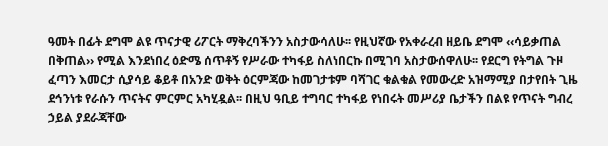ዓመት በፊት ደግሞ ልዩ ጥናታዊ ሪፖርት ማቅረባችንን አስታውሳለሁ፡፡ የዚህኛው የአቀራረብ ዘይቤ ደግሞ ‹‹ሳይቃጠል በቅጠል›› የሚል እንደነበረ ዕድሜ ሰጥቶኝ የሥራው ተካፋይ ስለነበርኩ በሚገባ አስታውሰዋለሁ፡፡ የደርግ የትግል ጉዞ ፈጣን እመርታ ሲያሳይ ቆይቶ በአንድ ወቅት ዕርምጃው ከመገታቱም ባሻገር ቁልቁል የመውረድ አዝማሚያ በታየበት ጊዜ ደኅንነቱ የራሱን ጥናትና ምርምር አካሂዷል፡፡ በዚህ ዓቢይ ተግባር ተካፋይ የነበሩት መሥሪያ ቤታችን በልዩ የጥናት ግብረ ኃይል ያደራጃቸው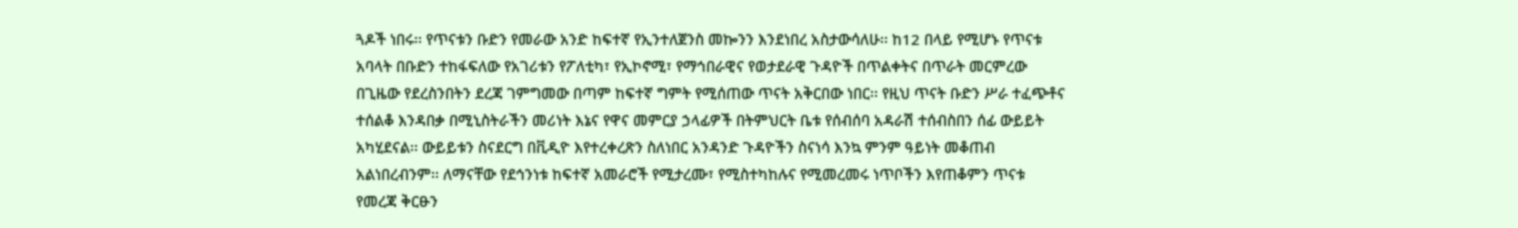ጓዶች ነበሩ፡፡ የጥናቱን ቡድን የመራው አንድ ከፍተኛ የኢንተለጀንስ መኰንን እንደነበረ አስታውሳለሁ፡፡ ከ12 በላይ የሚሆኑ የጥናቱ አባላት በቡድን ተከፋፍለው የአገሪቱን የፖለቲካ፣ የኢኮኖሚ፣ የማኅበራዊና የወታደራዊ ጉዳዮች በጥልቀትና በጥራት መርምረው በጊዜው የደረስንበትን ደረጃ ገምግመው በጣም ከፍተኛ ግምት የሚሰጠው ጥናት አቅርበው ነበር፡፡ የዚህ ጥናት ቡድን ሥራ ተፈጭቶና ተሰልቆ እንዳበቃ በሚኒስትራችን መሪነት እኔና የዋና መምርያ ኃላፊዎች በትምህርት ቤቱ የሰብሰባ አዳራሽ ተሰብስበን ሰፊ ውይይት አካሂደናል፡፡ ውይይቱን ስናደርግ በቪዲዮ እየተረቀረጽን ስለነበር አንዳንድ ጉዳዮችን ስናነሳ እንኳ ምንም ዓይነት መቆጠብ አልነበረብንም፡፡ ለማናቸው የደኅንነቱ ከፍተኛ አመራሮች የሚታረሙ፣ የሚስተካከሉና የሚመረመሩ ነጥቦችን እየጠቆምን ጥናቱ የመረጃ ቅርፁን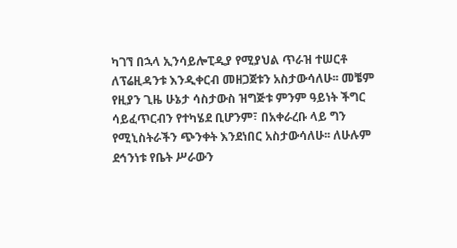ካገኘ በኋላ ኢንሳይሎፒዲያ የሚያህል ጥራዝ ተሠርቶ ለፕሬዚዳንቱ እንዲቀርብ መዘጋጀቱን አስታውሳለሁ፡፡ መቼም የዚያን ጊዜ ሁኔታ ሳስታውስ ዝግጅቱ ምንም ዓይነት ችግር ሳይፈጥርብን የተካሄደ ቢሆንም፣ በአቀራረቡ ላይ ግን የሚኒስትራችን ጭንቀት እንደነበር አስታውሳለሁ፡፡ ለሁሉም ደኅንነቱ የቤት ሥራውን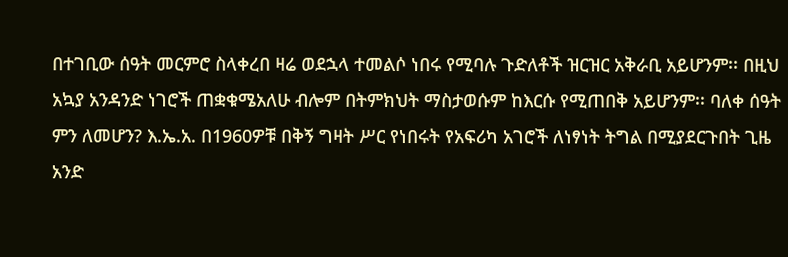በተገቢው ሰዓት መርምሮ ስላቀረበ ዛሬ ወደኋላ ተመልሶ ነበሩ የሚባሉ ጉድለቶች ዝርዝር አቅራቢ አይሆንም፡፡ በዚህ አኳያ አንዳንድ ነገሮች ጠቋቁሜአለሁ ብሎም በትምክህት ማስታወሱም ከእርሱ የሚጠበቅ አይሆንም፡፡ ባለቀ ሰዓት ምን ለመሆን? እ.ኤ.አ. በ1960ዎቹ በቅኝ ግዛት ሥር የነበሩት የአፍሪካ አገሮች ለነፃነት ትግል በሚያደርጉበት ጊዜ አንድ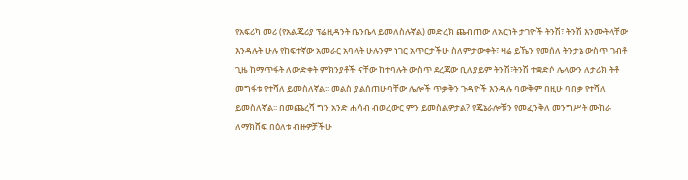የአፍሪካ መሪ (የአልጄሪያ ፕሬዚዳንት ቤንቤላ ይመለስሉኛል) መድረክ ጨብጠው ለአርነት ታገዮች ትንሽ፣ ትንሽ እንሙትላቸው እንዳሉት ሁሉ የከፍተኛው አመራር አባላት ሁሉንም ነገር አጥርታችሁ ስለምታውቀት፣ ዛሬ ይኼን የመሰለ ትንታኔ ውስጥ ገብቶ ጊዜ ከማጥፋት ለውድቀት ምክንያቶች ናቸው ከተባሉት ውስጥ ደረጃው ቢለያይም ትንሽ፣ትንሽ ተቋድሶ ሌላውን ለታሪክ ትቶ መግፋቱ የተሻለ ይመስለኛል፡፡ መልስ ያልሰጠሁባቸው ሌሎች ጥቃቅን ጉዳዮች እንዳሉ ባውቅም በዚሁ ባበቃ የተሻለ ይመስለኛል፡፡ በመጨረሻ ግን አንድ ሐሳብ ብወረውር ምን ይመስልዎታል? የጄኔራሎቹን የመፈንቅለ መንግሥት ሙከራ ለማክሸፍ በዕለቱ ብዙዎቻችሁ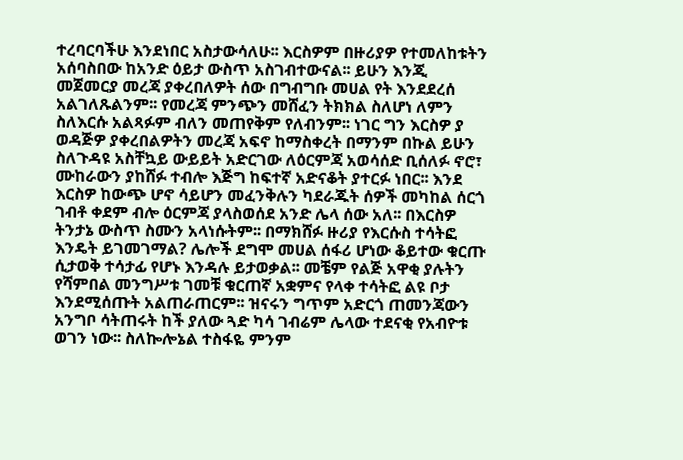ተረባርባችሁ እንደነበር አስታውሳለሁ፡፡ እርስዎም በዙሪያዎ የተመለከቱትን አሰባስበው ከአንድ ዕይታ ውስጥ አስገብተውናል፡፡ ይሁን እንጂ መጀመርያ መረጃ ያቀረበለዎት ሰው በግብግቡ መሀል የት እንደደረሰ አልገለጹልንም፡፡ የመረጃ ምንጭን መሸፈን ትክክል ስለሆነ ለምን ስለእርሱ አልጻፉም ብለን መጠየቅም የለብንም፡፡ ነገር ግን እርስዎ ያ ወዳጅዎ ያቀረበልዎትን መረጃ አፍኖ ከማስቀረት በማንም በኩል ይሁን ስለጉዳዩ አስቸኳይ ውይይት አድርገው ለዕርምጃ አወሳሰድ ቢሰለፉ ኖሮ፣ ሙከራውን ያከሸፉ ተብሎ እጅግ ከፍተኛ አድናቆት ያተርፉ ነበር፡፡ እንደ እርስዎ ከውጭ ሆኖ ሳይሆን መፈንቅሉን ካደራጁት ሰዎች መካከል ሰርጎ ገብቶ ቀደም ብሎ ዕርምጃ ያላስወሰደ አንድ ሌላ ሰው አለ፡፡ በእርስዎ ትንታኔ ውስጥ ስሙን አላነሱትም፡፡ በማክሸፉ ዙሪያ የእርሱስ ተሳትፎ እንዴት ይገመገማል? ሌሎች ደግሞ መሀል ሰፋሪ ሆነው ቆይተው ቁርጡ ሲታወቅ ተሳታፊ የሆኑ እንዳሉ ይታወቃል፡፡ መቼም የልጅ አዋቂ ያሉትን የሻምበል መንግሥቱ ገመቹ ቁርጠኛ አቋምና የላቀ ተሳትፎ ልዩ ቦታ እንደሚሰጡት አልጠራጠርም፡፡ ዝናሩን ግጥም አድርጎ ጠመንጃውን አንግቦ ሳትጠሩት ከች ያለው ጓድ ካሳ ገብሬም ሌላው ተደናቂ የአብዮቱ ወገን ነው፡፡ ስለኰሎኔል ተስፋዬ ምንም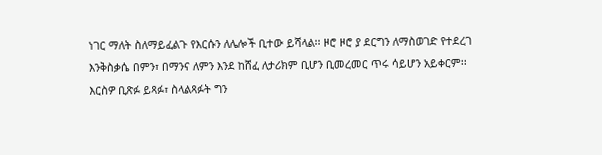ነገር ማለት ስለማይፈልጉ የእርሱን ለሌሎች ቢተው ይሻላል፡፡ ዞሮ ዞሮ ያ ደርግን ለማስወገድ የተደረገ እንቅስቃሴ በምን፣ በማንና ለምን እንደ ከሸፈ ለታሪክም ቢሆን ቢመረመር ጥሩ ሳይሆን አይቀርም፡፡ እርስዎ ቢጽፉ ይጻፉ፣ ስላልጻፉት ግን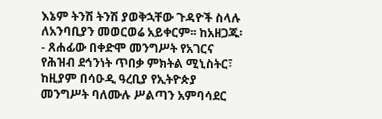እኔም ትንሽ ትንሽ ያወቅኋቸው ጉዳዮች ስላሉ ለአንባቢያን መወርወሬ አይቀርም፡፡ ከአዘጋጁ፡- ጸሐፊው በቀድሞ መንግሥት የአገርና የሕዝብ ደኅንነት ጥበቃ ምክትል ሚኒስትር፣ ከዚያም በሳዑዲ ዓረቢያ የኢትዮጵያ መንግሥት ባለሙሉ ሥልጣን አምባሳደር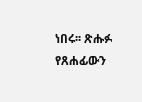ነበሩ፡፡ ጽሑፉ የጸሐፊውን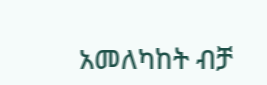አመለካከት ብቻ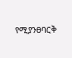የሚያንፀባርቅ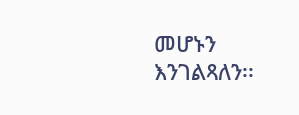መሆኑን እንገልጻለን፡፡